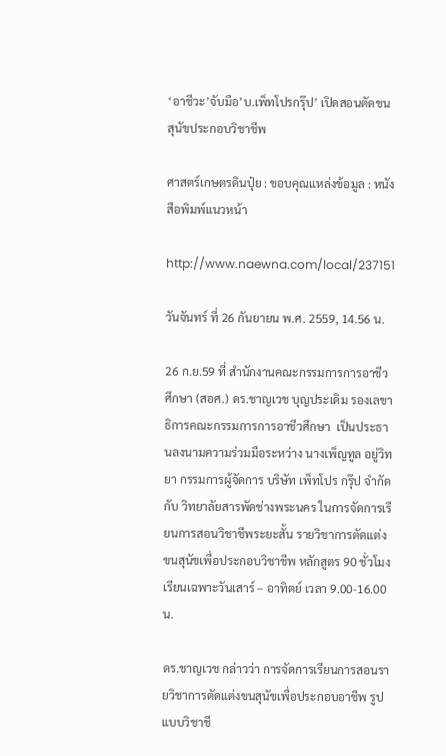‘อาชีวะ’จับมือ’บ.เพ็ทโปรกรุ๊ป’ เปิดสอนตัดขนสุนัขประกอบวิชาชีพ

ศาสตร์เกษตรดินปุ๋ย : ขอบคุณแหล่งข้อมูล : หนังสือพิมพ์แนวหน้า

http://www.naewna.com/local/237151

วันจันทร์ ที่ 26 กันยายน พ.ศ. 2559, 14.56 น.

26 ก.ย.59 ที่ สำนักงานคณะกรรมการการอาชีวศึกษา (สอศ.) ดร.ชาญเวช บุญประเดิม รองเลขาธิการคณะกรรมการการอาชีวศึกษา  เป็นประธานลงนามความร่วมมือระหว่าง นางเพ็ญทูล อยู่วิทยา กรรมการผู้จัดการ บริษัท เพ็ทโปร กรุ๊ป จำกัด กับ วิทยาลัยสารพัดช่างพระนคร ในการจัดการเรียนการสอนวิชาชีพระยะสั้น รายวิชาการตัดแต่งขนสุนัขเพื่อประกอบวิชาชีพ หลักสูตร 90 ชั่วโมง เรียนเฉพาะวันเสาร์ – อาทิตย์ เวลา 9.00-16.00 น.

ดร.ชาญเวช กล่าวว่า การจัดการเรียนการสอนรายวิชาการตัดแต่งขนสุนัขเพื่อประกอบอาชีพ รูปแบบวิชาชี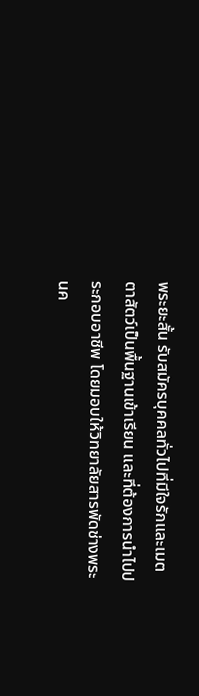พระยะสั้น รับสมัครบุคคลทั่วไปที่มีใจรักและเมตตาสัตว์เป็นพื้นฐานเข้าเรียน และที่ต้องการนำไปประกอบอาชีพ โดยมอบให้วิทยาลัยสารพัดช่างพระนค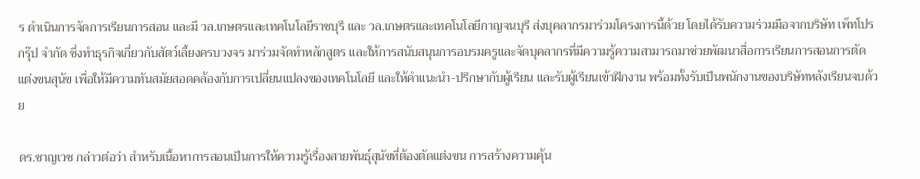ร ดำเนินการจัดการเรียนการสอน และมี วล.เกษตรและเทคโนโลยีราชบุรี และ วล.เกษตรและเทคโนโลยีกาญจนบุรี ส่งบุคลากรมาร่วมโครงการนี้ด้วย โดยได้รับความร่วมมือจากบริษัท เพ็ทโปร กรุ๊ป จำกัด ซึ่งทำธุรกิจเกี่ยวกับสัตว์เลี้ยงครบวงจร มาร่วมจัดทำหลักสูตร และให้การสนับสนุนการอบรมครูและจัดบุคลากรที่มีความรู้ความสามารถมาช่วยพัฒนาสื่อการเรียนการสอนการตัดแต่งขนสุนัข เพื่อให้มีความทันสมัยสอดคล้องกับการเปลี่ยนแปลงของเทคโนโลยี และให้คำแนะนำ-ปรึกษากับผู้เรียน และรับผู้เรียนเข้าฝึกงาน พร้อมทั้งรับเป็นพนักงานของบริษัทหลังเรียนจบด้วย

ดร.ชาญเวช กล่าวต่อว่า สำหรับเนื้อหาการสอนเป็นการให้ความรู้เรื่องสายพันธุ์สุนัขที่ต้องตัดแต่งขน การสร้างความคุ้น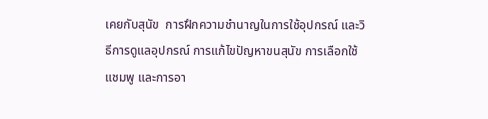เคยกับสุนัข  การฝึกความชำนาญในการใช้อุปกรณ์ และวิธีการดูแลอุปกรณ์ การแก้ไขปัญหาขนสุนัข การเลือกใช้แชมพู และการอา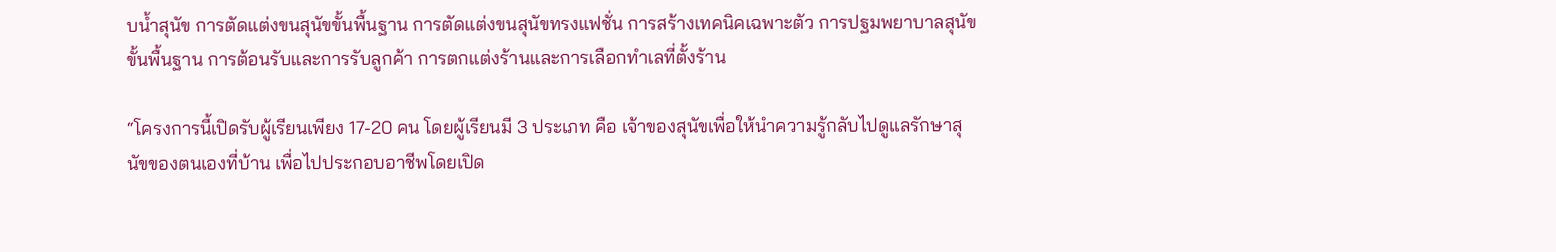บน้ำสุนัข การตัดแต่งขนสุนัขขั้นพื้นฐาน การตัดแต่งขนสุนัขทรงแฟชั่น การสร้างเทคนิคเฉพาะตัว การปฐมพยาบาลสุนัขขั้นพื้นฐาน การต้อนรับและการรับลูกค้า การตกแต่งร้านและการเลือกทำเลที่ตั้งร้าน

“โครงการนี้เปิดรับผู้เรียนเพียง 17-20 คน โดยผู้เรียนมี 3 ประเภท คือ เจ้าของสุนัขเพื่อให้นำความรู้กลับไปดูแลรักษาสุนัขของตนเองที่บ้าน เพื่อไปประกอบอาชีพโดยเปิด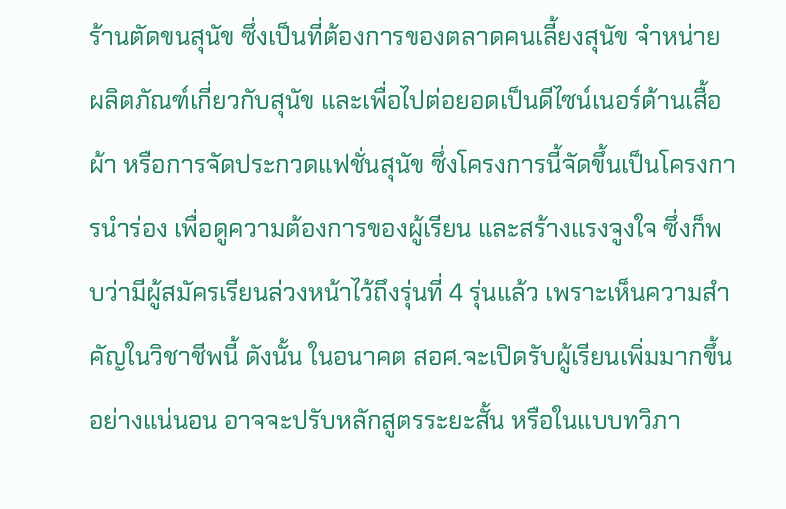ร้านตัดขนสุนัข ซึ่งเป็นที่ต้องการของตลาดคนเลี้ยงสุนัข จำหน่ายผลิตภัณฑ์เกี่ยวกับสุนัข และเพื่อไปต่อยอดเป็นดีไซน์เนอร์ด้านเสื้อผ้า หรือการจัดประกวดแฟชั่นสุนัข ซึ่งโครงการนี้จัดขึ้นเป็นโครงการนำร่อง เพื่อดูความต้องการของผู้เรียน และสร้างแรงจูงใจ ซึ่งก็พบว่ามีผู้สมัครเรียนล่วงหน้าไว้ถึงรุ่นที่ 4 รุ่นแล้ว เพราะเห็นความสำคัญในวิชาชีพนี้ ดังนั้น ในอนาคต สอศ.จะเปิดรับผู้เรียนเพิ่มมากขึ้นอย่างแน่นอน อาจจะปรับหลักสูตรระยะสั้น หรือในแบบทวิภา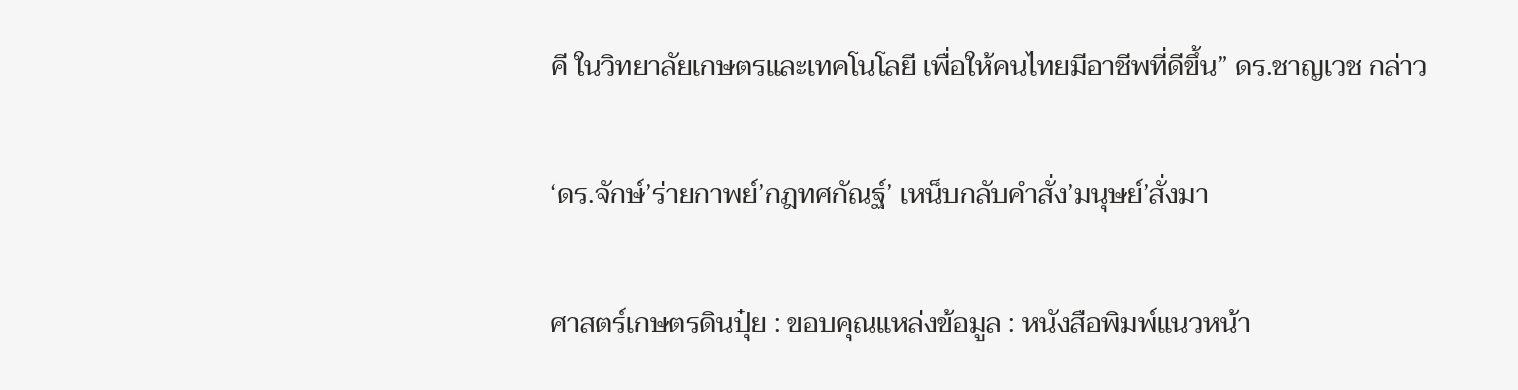คี ในวิทยาลัยเกษตรและเทคโนโลยี เพื่อให้คนไทยมีอาชีพที่ดีขึ้น” ดร.ชาญเวช กล่าว

‘ดร.จักษ์’ร่ายกาพย์’กฎทศกัณฐ์’ เหน็บกลับคำสั่ง’มนุษย์’สั่งมา

ศาสตร์เกษตรดินปุ๋ย : ขอบคุณแหล่งข้อมูล : หนังสือพิมพ์แนวหน้า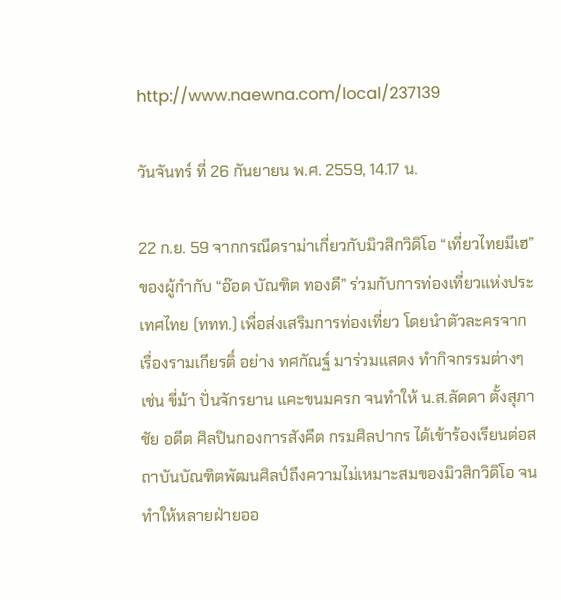http://www.naewna.com/local/237139

วันจันทร์ ที่ 26 กันยายน พ.ศ. 2559, 14.17 น.

22 ก.ย. 59 จากกรณีดราม่าเกี่ยวกับมิวสิกวิดิโอ “เที่ยวไทยมีเฮ” ของผู้กำกับ “อ๊อด บัณฑิต ทองดี” ร่วมกับการท่องเที่ยวแห่งประเทศไทย (ททท.) เพื่อส่งเสริมการท่องเที่ยว โดยนำตัวละครจากเรื่องรามเกียรติ์ อย่าง ทศกัณฐ์ มาร่วมแสดง ทำกิจกรรมต่างๆ เช่น ขี่ม้า ปั่นจักรยาน แคะขนมครก จนทำให้ น.ส.ลัดดา ตั้งสุภาชัย อดีต ศิลปินกองการสังคีต กรมศิลปากร ได้เข้าร้องเรียนต่อสถาบันบัณฑิตพัฒนศิลป์ถึงความไม่เหมาะสมของมิวสิกวิดิโอ จนทำให้หลายฝ่ายออ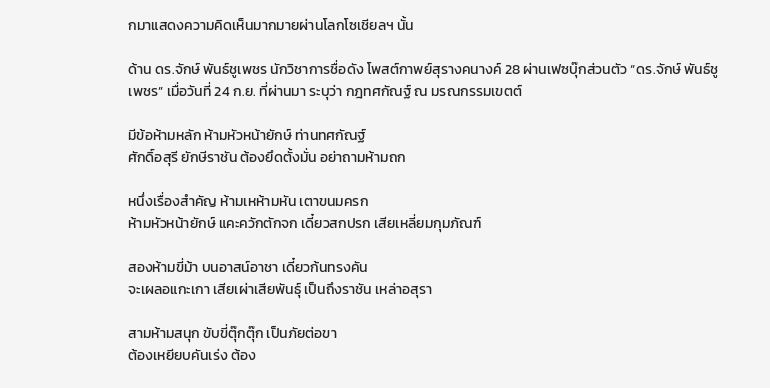กมาแสดงความคิดเห็นมากมายผ่านโลกโซเชียลฯ นั้น

ด้าน ดร.จักษ์ พันธ์ชูเพชร นักวิชาการชื่อดัง โพสต์กาพย์สุรางคนางค์ 28 ผ่านเฟซบุ๊กส่วนตัว “ดร.จักษ์ พันธ์ชูเพชร” เมื่อวันที่ 24 ก.ย. ที่ผ่านมา ระบุว่า กฎทศกัณฐ์ ณ มรณกรรมเขตต์

มีข้อห้ามหลัก ห้ามหัวหน้ายักษ์ ท่านทศกัณฐ์
ศักดิ์อสุรี ยักษีราชัน ต้องยึดตั้งมั่น อย่าถามห้ามถก

หนึ่งเรื่องสำคัญ ห้ามเหห้ามหัน เตาขนมครก
ห้ามหัวหน้ายักษ์ แคะควักตักจก เดี๋ยวสกปรก เสียเหลี่ยมกุมภัณฑ์

สองห้ามขี่ม้า บนอาสน์อาชา เดี๋ยวก้นทรงคัน
จะเผลอแกะเกา เสียเผ่าเสียพันธุ์ เป็นถึงราชัน เหล่าอสุรา

สามห้ามสนุก ขับขี่ตุ๊กตุ๊ก เป็นภัยต่อขา
ต้องเหยียบคันเร่ง ต้อง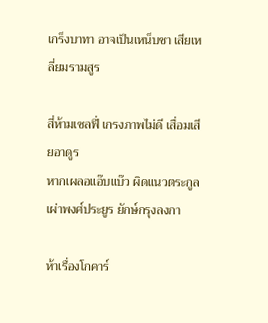เกร็งบาทา อาจเป็นเหน็บชา เสียเหลี่ยมรามสูร

สี่ห้ามเซลฟี่ เกรงภาพไม่ดี เสื่อมเสียอาดูร
หากเผลอแอ๊บแบ๊ว ผิดแนวตระกูล เผ่าพงศ์ประยูร ยักษ์กรุงลงกา

ห้าเรื่องโกคาร์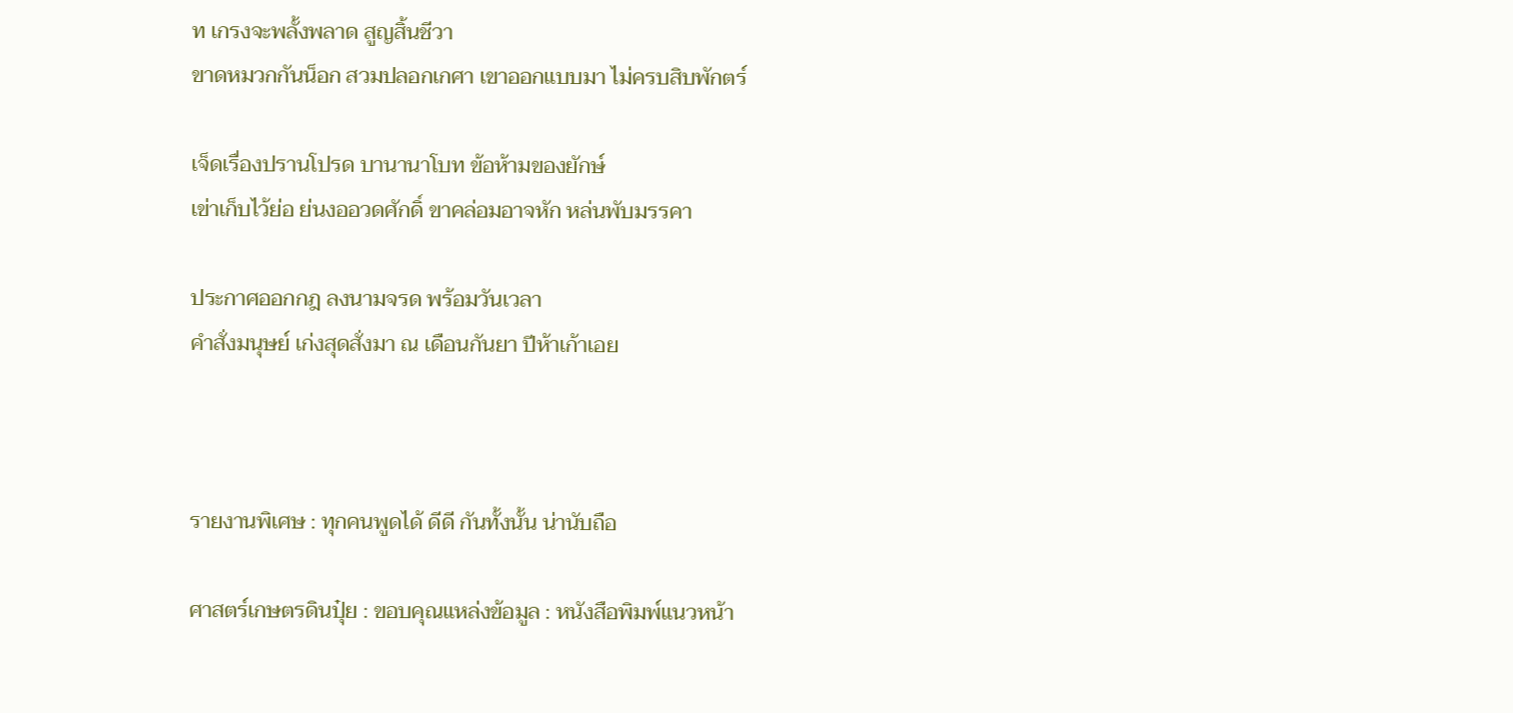ท เกรงจะพลั้งพลาด สูญสิ้นชีวา
ขาดหมวกกันน็อก สวมปลอกเกศา เขาออกแบบมา ไม่ครบสิบพักตร์

เจ็ดเรื่องปรานโปรด บานานาโบท ข้อห้ามของยักษ์
เข่าเก็บไว้ย่อ ย่นงออวดศักดิ์ ขาคล่อมอาจหัก หล่นพับมรรคา

ประกาศออกกฎ ลงนามจรด พร้อมวันเวลา
คำสั่งมนุษย์ เก่งสุดสั่งมา ณ เดือนกันยา ปีห้าเก้าเอย



รายงานพิเศษ : ทุกคนพูดได้ ดีดี กันทั้งนั้น น่านับถือ

ศาสตร์เกษตรดินปุ๋ย : ขอบคุณแหล่งข้อมูล : หนังสือพิมพ์แนวหน้า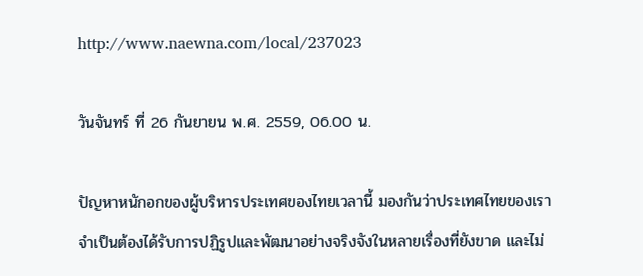http://www.naewna.com/local/237023

วันจันทร์ ที่ 26 กันยายน พ.ศ. 2559, 06.00 น.

ปัญหาหนักอกของผู้บริหารประเทศของไทยเวลานี้ มองกันว่าประเทศไทยของเราจำเป็นต้องได้รับการปฏิรูปและพัฒนาอย่างจริงจังในหลายเรื่องที่ยังขาด และไม่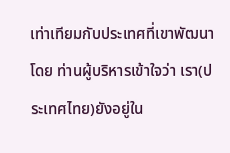เท่าเทียมกับประเทศที่เขาพัฒนาโดย ท่านผู้บริหารเข้าใจว่า เรา(ประเทศไทย)ยังอยู่ใน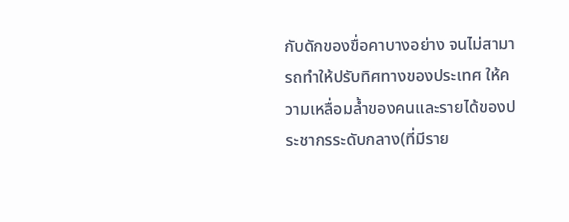กับดักของขื่อคาบางอย่าง จนไม่สามารถทำให้ปรับทิศทางของประเทศ ให้ความเหลื่อมล้ำของคนและรายได้ของประชากรระดับกลาง(ที่มีราย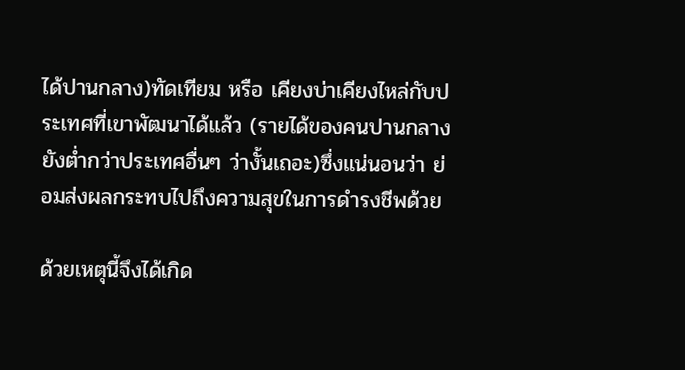ได้ปานกลาง)ทัดเทียม หรือ เคียงบ่าเคียงไหล่กับประเทศที่เขาพัฒนาได้แล้ว (รายได้ของคนปานกลางยังต่ำกว่าประเทศอื่นๆ ว่างั้นเถอะ)ซึ่งแน่นอนว่า ย่อมส่งผลกระทบไปถึงความสุขในการดำรงชีพด้วย

ด้วยเหตุนี้จึงได้เกิด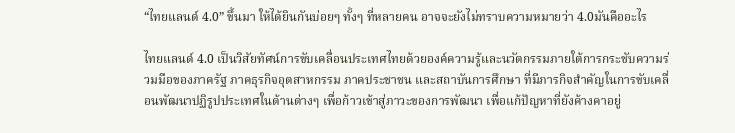“ไทยแลนด์ 4.0” ขึ้นมา ให้ได้ยินกันบ่อยๆ ทั้งๆ ที่หลายคน อาจจะยังไม่ทราบความหมายว่า 4.0มันคืออะไร

ไทยแลนด์ 4.0 เป็นวิสัยทัศน์การขับเคลื่อนประเทศไทยด้วยองค์ความรู้และนวัตกรรมภายใต้การกระชับความร่วมมือของภาครัฐ ภาคธุรกิจอุตสาหกรรม ภาคประชาชน และสถาบันการศึกษา ที่มีภารกิจสำคัญในการขับเคลื่อนพัฒนาปฏิรูปประเทศในด้านต่างๆ เพื่อก้าวเข้าสู่ภาวะของการพัฒนา เพื่อแก้ปัญหาที่ยังค้างคาอยู่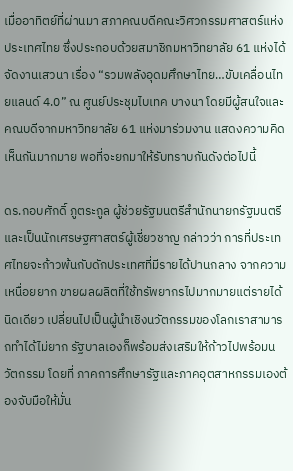เมื่ออาทิตย์ที่ผ่านมา สภาคณบดีคณะวิศวกรรมศาสตร์แห่งประเทศไทย ซึ่งประกอบด้วยสมาชิกมหาวิทยาลัย 61 แห่งได้จัดงานเสวนา เรื่อง “รวมพลังอุดมศึกษาไทย…ขับเคลื่อนไทยแลนด์ 4.0” ณ ศูนย์ประชุมไบเทค บางนา โดยมีผู้สนใจและคณบดีจากมหาวิทยาลัย 61 แห่งมาร่วมงาน แสดงความคิดเห็นกันมากมาย พอที่จะยกมาให้รับทราบกันดังต่อไปนี้

ดร.กอบศักดิ์ ภูตระกูล ผู้ช่วยรัฐมนตรีสำนักนายกรัฐมนตรีและเป็นนักเศรษฐศาสตร์ผู้เชี่ยวชาญ กล่าวว่า การที่ประเทศไทยจะก้าวพ้นกับดักประเทศที่มีรายได้ปานกลาง จากความเหนื่อยยาก ขายผลผลิตที่ใช้ทรัพยากรไปมากมายแต่รายได้นิดเดียว เปลี่ยนไปเป็นผู้นำเชิงนวัตกรรมของโลกเราสามารถทำได้ไม่ยาก รัฐบาลเองก็พร้อมส่งเสริมให้ก้าวไปพร้อมนวัตกรรม โดยที่ ภาคการศึกษารัฐและภาคอุตสาหกรรมเองต้องจับมือให้มั่น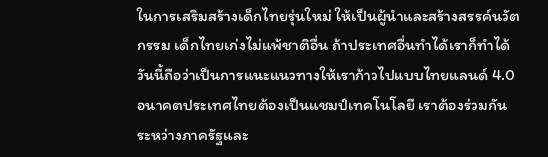ในการเสริมสร้างเด็กไทยรุ่นใหม่ ให้เป็นผู้นำและสร้างสรรค์นวัตกรรม เด็กไทยเก่งไม่แพ้ชาติอื่น ถ้าประเทศอื่นทำได้เราก็ทำได้ วันนี้ถือว่าเป็นการแนะแนวทางให้เราก้าวไปแบบไทยแลนด์ 4.0 อนาคตประเทศไทยต้องเป็นแชมป์เทคโนโลยี เราต้องร่วมกันระหว่างภาครัฐและ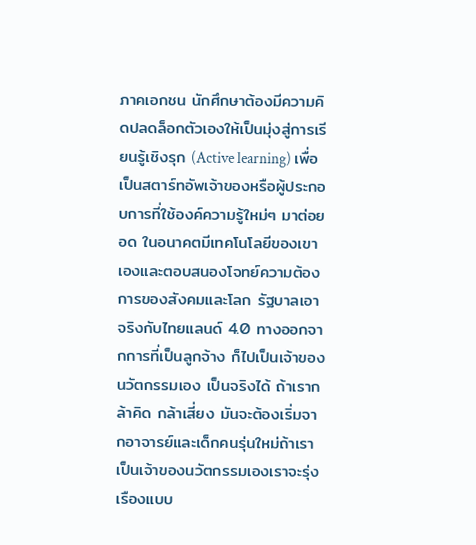ภาคเอกชน นักศึกษาต้องมีความคิดปลดล็อกตัวเองให้เป็นมุ่งสู่การเรียนรู้เชิงรุก (Active learning) เพื่อเป็นสตาร์ทอัพเจ้าของหรือผู้ประกอบการที่ใช้องค์ความรู้ใหม่ๆ มาต่อยอด ในอนาคตมีเทคโนโลยีของเขาเองและตอบสนองโจทย์ความต้องการของสังคมและโลก รัฐบาลเอาจริงกับไทยแลนด์ 4.0 ทางออกจากการที่เป็นลูกจ้าง ก็ไปเป็นเจ้าของนวัตกรรมเอง เป็นจริงได้ ถ้าเรากล้าคิด กล้าเสี่ยง มันจะต้องเริ่มจากอาจารย์และเด็กคนรุ่นใหม่ถ้าเราเป็นเจ้าของนวัตกรรมเองเราจะรุ่งเรืองแบบ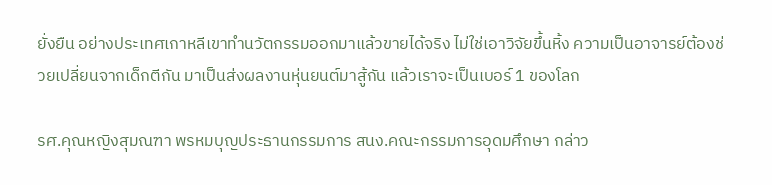ยั่งยืน อย่างประเทศเกาหลีเขาทำนวัตกรรมออกมาแล้วขายได้จริง ไม่ใช่เอาวิจัยขึ้นหิ้ง ความเป็นอาจารย์ต้องช่วยเปลี่ยนจากเด็กตีกัน มาเป็นส่งผลงานหุ่นยนต์มาสู้กัน แล้วเราจะเป็นเบอร์ 1 ของโลก

รศ.คุณหญิงสุมณฑา พรหมบุญประธานกรรมการ สนง.คณะกรรมการอุดมศึกษา กล่าว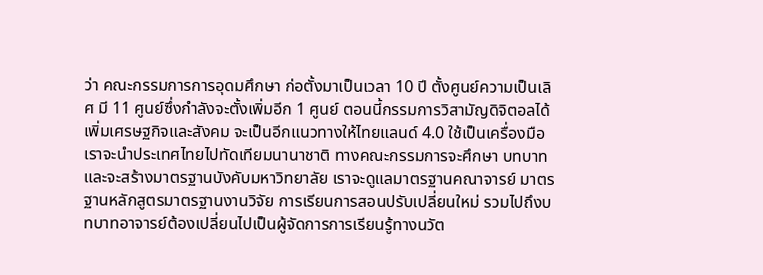ว่า คณะกรรมการการอุดมศึกษา ก่อตั้งมาเป็นเวลา 10 ปี ตั้งศูนย์ความเป็นเลิศ มี 11 ศูนย์ซึ่งกำลังจะตั้งเพิ่มอีก 1 ศูนย์ ตอนนี้กรรมการวิสามัญดิจิตอลได้เพิ่มเศรษฐกิจและสังคม จะเป็นอีกแนวทางให้ไทยแลนด์ 4.0 ใช้เป็นเครื่องมือ เราจะนำประเทศไทยไปทัดเทียมนานาชาติ ทางคณะกรรมการจะศึกษา บทบาท และจะสร้างมาตรฐานบังคับมหาวิทยาลัย เราจะดูแลมาตรฐานคณาจารย์ มาตรฐานหลักสูตรมาตรฐานงานวิจัย การเรียนการสอนปรับเปลี่ยนใหม่ รวมไปถึงบทบาทอาจารย์ต้องเปลี่ยนไปเป็นผู้จัดการการเรียนรู้ทางนวัต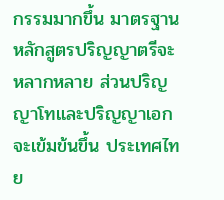กรรมมากขึ้น มาตรฐานหลักสูตรปริญญาตรีจะหลากหลาย ส่วนปริญญาโทและปริญญาเอกจะเข้มข้นขึ้น ประเทศไทย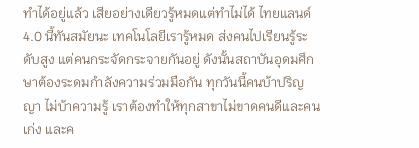ทำได้อยู่แล้ว เสียอย่างเดียวรู้หมดแต่ทำไม่ได้ ไทยแลนด์ 4.0 นี้ทันสมัยนะ เทคโนโลยีเรารู้หมด ส่งคนไปเรียนรู้ระดับสูง แต่คนกระจัดกระจายกันอยู่ ดังนั้นสถาบันอุดมศึกษาต้องระดมกำลังความร่วมมือกัน ทุกวันนี้คนบ้าปริญญา ไม่บ้าความรู้ เราต้องทำให้ทุกสาขาไม่ขาดคนดีและคนเก่ง และค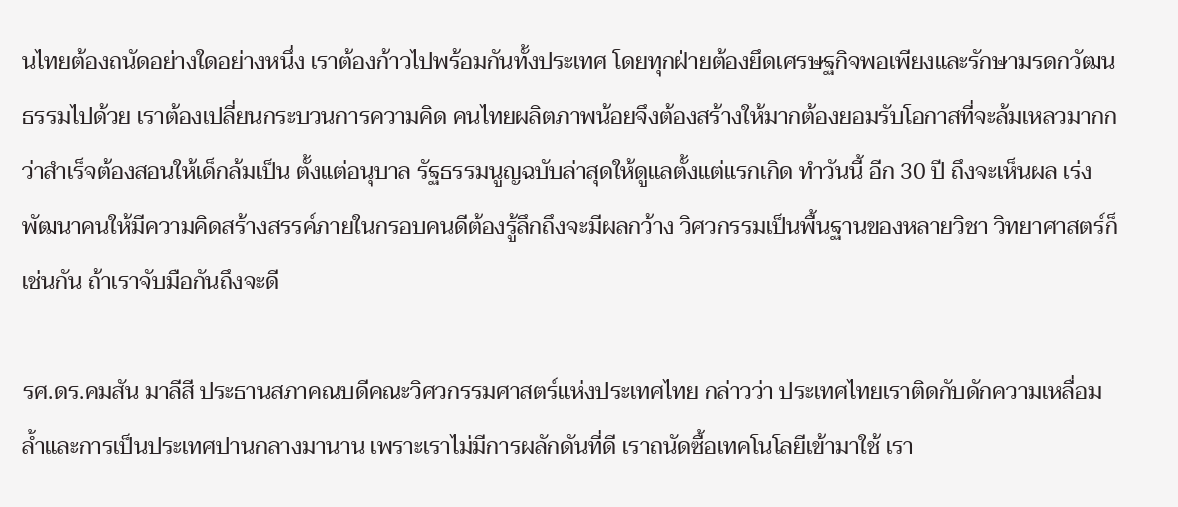นไทยต้องถนัดอย่างใดอย่างหนึ่ง เราต้องก้าวไปพร้อมกันทั้งประเทศ โดยทุกฝ่ายต้องยึดเศรษฐกิจพอเพียงและรักษามรดกวัฒนธรรมไปด้วย เราต้องเปลี่ยนกระบวนการความคิด คนไทยผลิตภาพน้อยจึงต้องสร้างให้มากต้องยอมรับโอกาสที่จะล้มเหลวมากกว่าสำเร็จต้องสอนให้เด็กล้มเป็น ตั้งแต่อนุบาล รัฐธรรมนูญฉบับล่าสุดให้ดูแลตั้งแต่แรกเกิด ทำวันนี้ อีก 30 ปี ถึงจะเห็นผล เร่งพัฒนาคนให้มีความคิดสร้างสรรค์ภายในกรอบคนดีต้องรู้ลึกถึงจะมีผลกว้าง วิศวกรรมเป็นพื้นฐานของหลายวิชา วิทยาศาสตร์ก็เช่นกัน ถ้าเราจับมือกันถึงจะดี

รศ.ดร.คมสัน มาลีสี ประธานสภาคณบดีคณะวิศวกรรมศาสตร์แห่งประเทศไทย กล่าวว่า ประเทศไทยเราติดกับดักความเหลื่อมล้ำและการเป็นประเทศปานกลางมานาน เพราะเราไม่มีการผลักดันที่ดี เราถนัดซื้อเทคโนโลยีเข้ามาใช้ เรา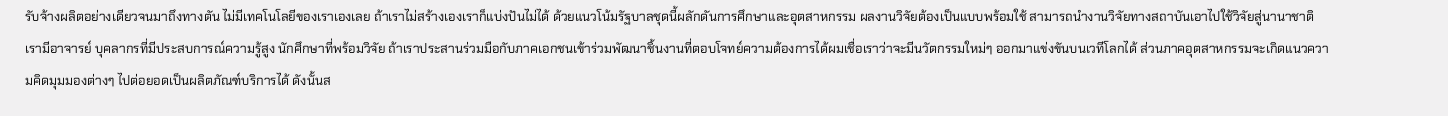รับจ้างผลิตอย่างเดียวจนมาถึงทางตัน ไม่มีเทคโนโลยีของเราเองเลย ถ้าเราไม่สร้างเองเราก็แบ่งปันไม่ได้ ด้วยแนวโน้มรัฐบาลชุดนี้ผลักดันการศึกษาและอุตสาหกรรม ผลงานวิจัยต้องเป็นแบบพร้อมใช้ สามารถนำงานวิจัยทางสถาบันเอาไปใช้วิจัยสู่นานาชาติ เรามีอาจารย์ บุคลากรที่มีประสบการณ์ความรู้สูง นักศึกษาที่พร้อมวิจัย ถ้าเราประสานร่วมมือกับภาคเอกชนเข้าร่วมพัฒนาชิ้นงานที่ตอบโจทย์ความต้องการได้ผมเชื่อเราว่าจะมีนวัตกรรมใหม่ๆ ออกมาแข่งขันบนเวทีโลกได้ ส่วนภาคอุตสาหกรรมจะเกิดแนวความคิดมุมมองต่างๆ ไปต่อยอดเป็นผลิตภัณฑ์บริการได้ ดังนั้นส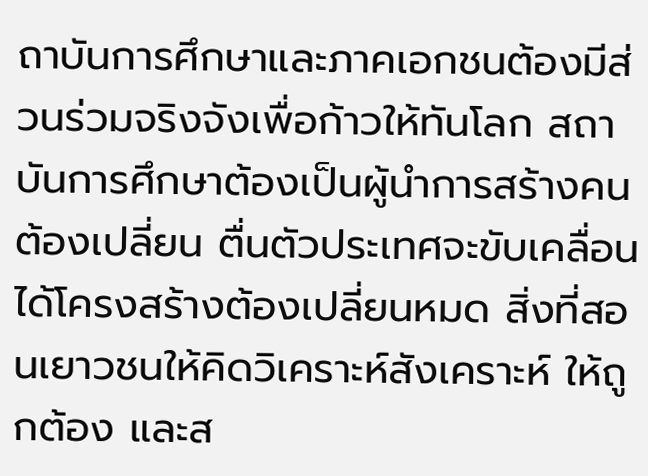ถาบันการศึกษาและภาคเอกชนต้องมีส่วนร่วมจริงจังเพื่อก้าวให้ทันโลก สถาบันการศึกษาต้องเป็นผู้นำการสร้างคน ต้องเปลี่ยน ตื่นตัวประเทศจะขับเคลื่อนได้โครงสร้างต้องเปลี่ยนหมด สิ่งที่สอนเยาวชนให้คิดวิเคราะห์สังเคราะห์ ให้ถูกต้อง และส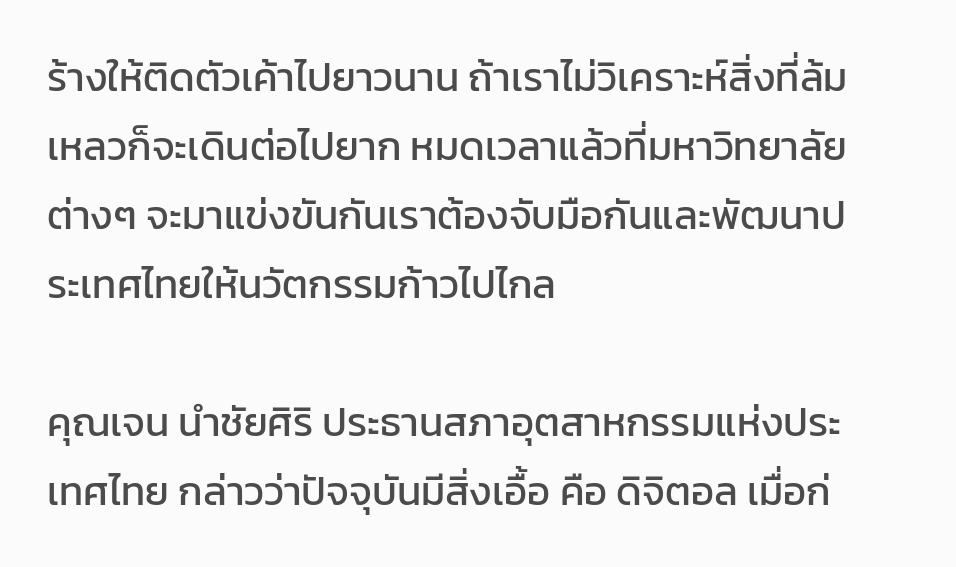ร้างให้ติดตัวเค้าไปยาวนาน ถ้าเราไม่วิเคราะห์สิ่งที่ล้มเหลวก็จะเดินต่อไปยาก หมดเวลาแล้วที่มหาวิทยาลัยต่างๆ จะมาแข่งขันกันเราต้องจับมือกันและพัฒนาประเทศไทยให้นวัตกรรมก้าวไปไกล

คุณเจน นำชัยศิริ ประธานสภาอุตสาหกรรมแห่งประเทศไทย กล่าวว่าปัจจุบันมีสิ่งเอื้อ คือ ดิจิตอล เมื่อก่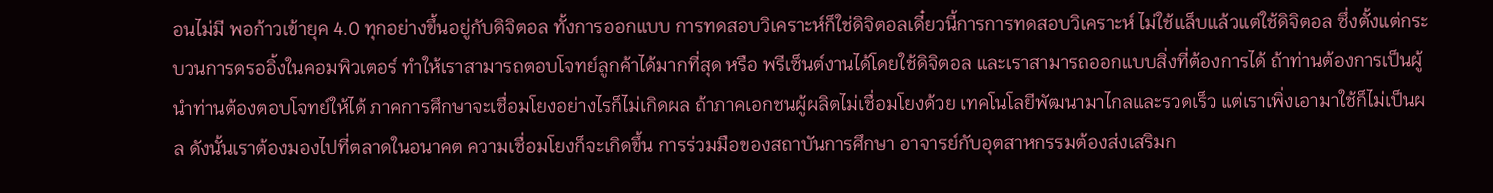อนไม่มี พอก้าวเข้ายุค 4.0 ทุกอย่างขึ้นอยู่กับดิจิตอล ทั้งการออกแบบ การทดสอบวิเคราะห์ก็ใช่ดิจิตอลเดี๋ยวนี้การการทดสอบวิเคราะห์ ไม่ใช้แล็บแล้วแต่ใช้ดิจิตอล ซึ่งตั้งแต่กระบวนการดรออิ้งในคอมพิวเตอร์ ทำให้เราสามารถตอบโจทย์ลูกค้าได้มากที่สุด หรือ พรีเซ็นต์งานได้โดยใช้ดิจิตอล และเราสามารถออกแบบสิ่งที่ต้องการได้ ถ้าท่านต้องการเป็นผู้นำท่านต้องตอบโจทย์ให้ได้ ภาคการศึกษาจะเชื่อมโยงอย่างไรก็ไม่เกิดผล ถ้าภาคเอกชนผู้ผลิตไม่เชื่อมโยงด้วย เทคโนโลยีพัฒนามาไกลและรวดเร็ว แต่เราเพิ่งเอามาใช้ก็ไม่เป็นผล ดังนั้นเราต้องมองไปที่ตลาดในอนาคต ความเชื่อมโยงก็จะเกิดขึ้น การร่วมมือของสถาบันการศึกษา อาจารย์กับอุตสาหกรรมต้องส่งเสริมก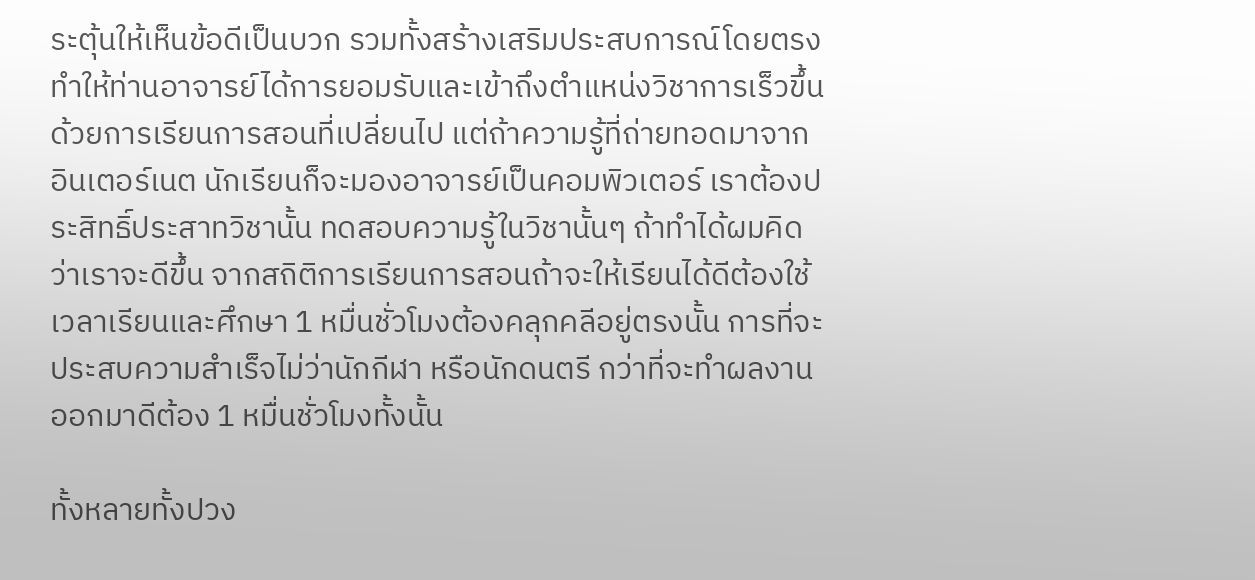ระตุ้นให้เห็นข้อดีเป็นบวก รวมทั้งสร้างเสริมประสบการณ์โดยตรง ทำให้ท่านอาจารย์ได้การยอมรับและเข้าถึงตำแหน่งวิชาการเร็วขึ้นด้วยการเรียนการสอนที่เปลี่ยนไป แต่ถ้าความรู้ที่ถ่ายทอดมาจากอินเตอร์เนต นักเรียนก็จะมองอาจารย์เป็นคอมพิวเตอร์ เราต้องประสิทธิ์ประสาทวิชานั้น ทดสอบความรู้ในวิชานั้นๆ ถ้าทำได้ผมคิดว่าเราจะดีขึ้น จากสถิติการเรียนการสอนถ้าจะให้เรียนได้ดีต้องใช้เวลาเรียนและศึกษา 1 หมื่นชั่วโมงต้องคลุกคลีอยู่ตรงนั้น การที่จะประสบความสำเร็จไม่ว่านักกีฬา หรือนักดนตรี กว่าที่จะทำผลงานออกมาดีต้อง 1 หมื่นชั่วโมงทั้งนั้น

ทั้งหลายทั้งปวง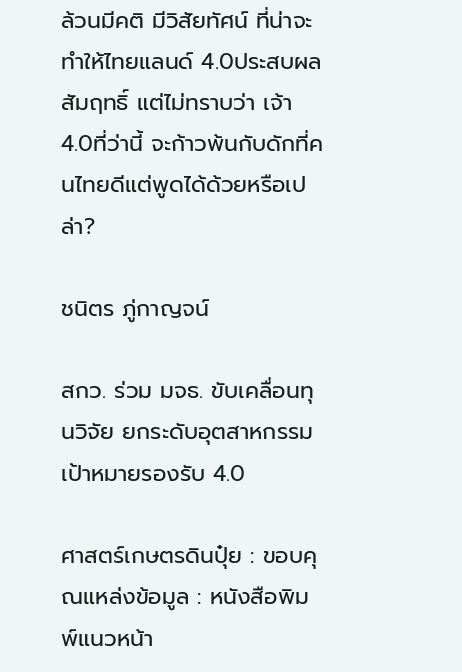ล้วนมีคติ มีวิสัยทัศน์ ที่น่าจะทำให้ไทยแลนด์ 4.0ประสบผลสัมฤทธิ์ แต่ไม่ทราบว่า เจ้า 4.0ที่ว่านี้ จะก้าวพ้นกับดักที่คนไทยดีแต่พูดได้ด้วยหรือเปล่า?

ชนิตร ภู่กาญจน์

สกว. ร่วม มจธ. ขับเคลื่อนทุนวิจัย ยกระดับอุตสาหกรรมเป้าหมายรองรับ 4.0

ศาสตร์เกษตรดินปุ๋ย : ขอบคุณแหล่งข้อมูล : หนังสือพิมพ์แนวหน้า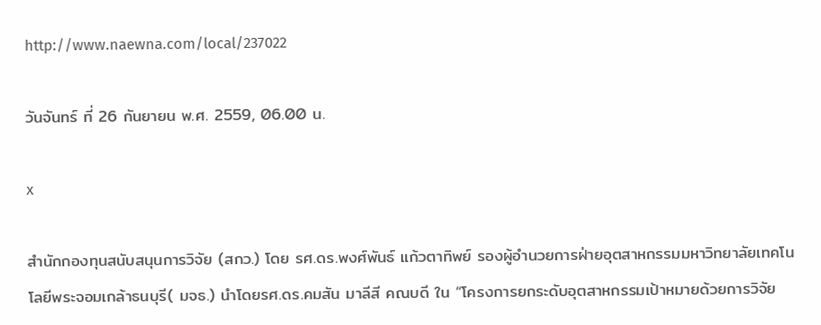http://www.naewna.com/local/237022

วันจันทร์ ที่ 26 กันยายน พ.ศ. 2559, 06.00 น.

x

สำนักกองทุนสนับสนุนการวิจัย (สกว.) โดย รศ.ดร.พงศ์พันธ์ แก้วตาทิพย์ รองผู้อำนวยการฝ่ายอุตสาหกรรมมหาวิทยาลัยเทคโนโลยีพระจอมเกล้าธนบุรี( มจธ.) นำโดยรศ.ดร.คมสัน มาลีสี คณบดี ใน “โครงการยกระดับอุตสาหกรรมเป้าหมายด้วยการวิจัย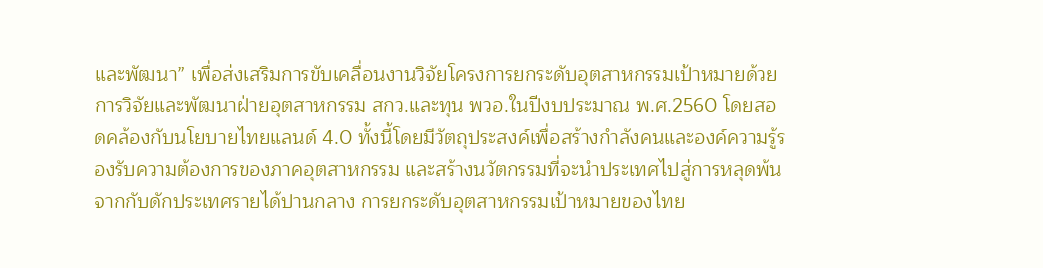และพัฒนา” เพื่อส่งเสริมการขับเคลื่อนงานวิจัยโครงการยกระดับอุตสาหกรรมเป้าหมายด้วยการวิจัยและพัฒนาฝ่ายอุตสาหกรรม สกว.และทุน พวอ.ในปีงบประมาณ พ.ศ.2560 โดยสอดคล้องกับนโยบายไทยแลนด์ 4.0 ทั้งนี้โดยมีวัตถุประสงค์เพื่อสร้างกำลังคนและองค์ความรู้รองรับความต้องการของภาคอุตสาหกรรม และสร้างนวัตกรรมที่จะนำประเทศไปสู่การหลุดพ้นจากกับดักประเทศรายได้ปานกลาง การยกระดับอุตสาหกรรมเป้าหมายของไทย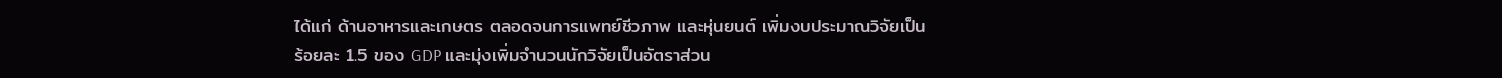ได้แก่ ด้านอาหารและเกษตร ตลอดจนการแพทย์ชีวภาพ และหุ่นยนต์ เพิ่มงบประมาณวิจัยเป็นร้อยละ 1.5 ของ GDP และมุ่งเพิ่มจำนวนนักวิจัยเป็นอัตราส่วน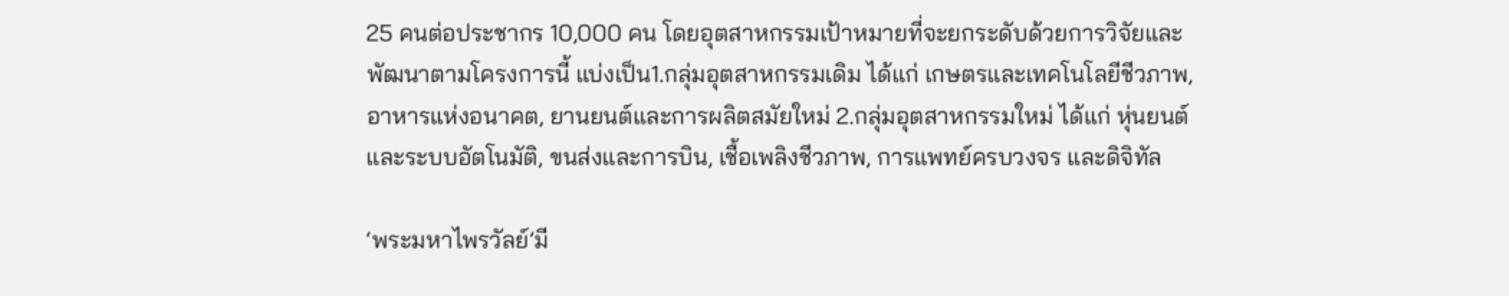25 คนต่อประชากร 10,000 คน โดยอุตสาหกรรมเป้าหมายที่จะยกระดับด้วยการวิจัยและพัฒนาตามโครงการนี้ แบ่งเป็น1.กลุ่มอุตสาหกรรมเดิม ได้แก่ เกษตรและเทคโนโลยีชีวภาพ, อาหารแห่งอนาคต, ยานยนต์และการผลิตสมัยใหม่ 2.กลุ่มอุตสาหกรรมใหม่ ได้แก่ หุ่นยนต์และระบบอัตโนมัติ, ขนส่งและการบิน, เชื้อเพลิงชีวภาพ, การแพทย์ครบวงจร และดิจิทัล

‘พระมหาไพรวัลย์’มี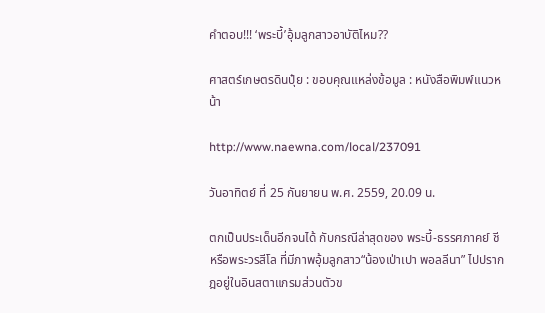คำตอบ!!! ‘พระบี้’อุ้มลูกสาวอาบัติไหม??

ศาสตร์เกษตรดินปุ๋ย : ขอบคุณแหล่งข้อมูล : หนังสือพิมพ์แนวหน้า

http://www.naewna.com/local/237091

วันอาทิตย์ ที่ 25 กันยายน พ.ศ. 2559, 20.09 น.

ตกเป็นประเด็นอีกจนได้ กับกรณีล่าสุดของ พระบี้-ธรรศภาคย์ ชี หรือพระวรสีโล ที่มีภาพอุ้มลูกสาว“น้องเป่าเปา พอลลีนา” ไปปรากฎอยู่ในอินสตาแกรมส่วนตัวข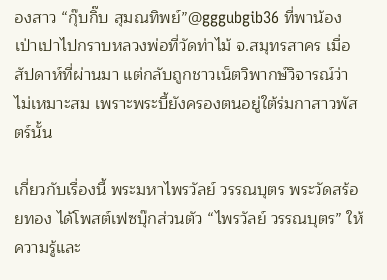องสาว “กุ๊บกิ๊บ สุมณทิพย์”@gggubgib36 ที่พาน้องเป่าเปาไปกราบหลวงพ่อที่วัดท่าไม้ จ.สมุทรสาคร เมื่อสัปดาห์ที่ผ่านมา แต่กลับถูกชาวเน็ตวิพากษ์วิจารณ์ว่าไม่เหมาะสม เพราะพระบี้ยังครองตนอยู่ใต้ร่มกาสาวพัสตร์นั้น

เกี่ยวกับเรื่องนี้ พระมหาไพรวัลย์ วรรณบุตร พระวัดสร้อยทอง ได้โพสต์เฟซบุ๊กส่วนตัว “ไพรวัลย์ วรรณบุตร” ให้ความรู้และ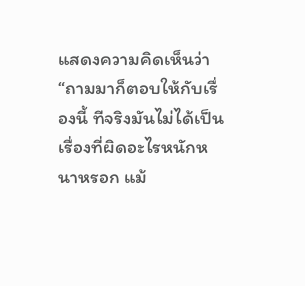แสดงความคิดเห็นว่า “ถามมาก็ตอบให้กับเรื่องนี้ ทีจริงมันไม่ได้เป็นเรื่องที่ผิดอะไรหนักหนาหรอก แม้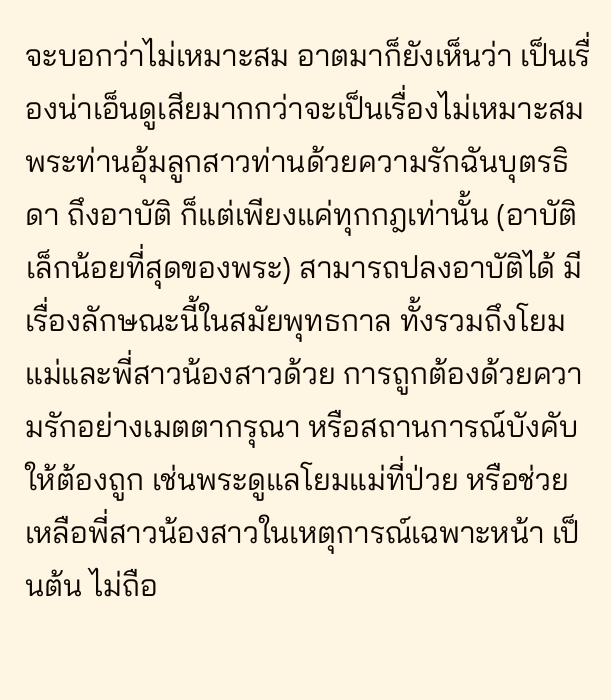จะบอกว่าไม่เหมาะสม อาตมาก็ยังเห็นว่า เป็นเรื่องน่าเอ็นดูเสียมากกว่าจะเป็นเรื่องไม่เหมาะสม พระท่านอุ้มลูกสาวท่านด้วยความรักฉันบุตรธิดา ถึงอาบัติ ก็แต่เพียงแค่ทุกกฎเท่านั้น (อาบัติเล็กน้อยที่สุดของพระ) สามารถปลงอาบัติได้ มีเรื่องลักษณะนี้ในสมัยพุทธกาล ทั้งรวมถึงโยมแม่และพี่สาวน้องสาวด้วย การถูกต้องด้วยความรักอย่างเมตตากรุณา หรือสถานการณ์บังคับให้ต้องถูก เช่นพระดูแลโยมแม่ที่ป่วย หรือช่วยเหลือพี่สาวน้องสาวในเหตุการณ์เฉพาะหน้า เป็นต้น ไม่ถือ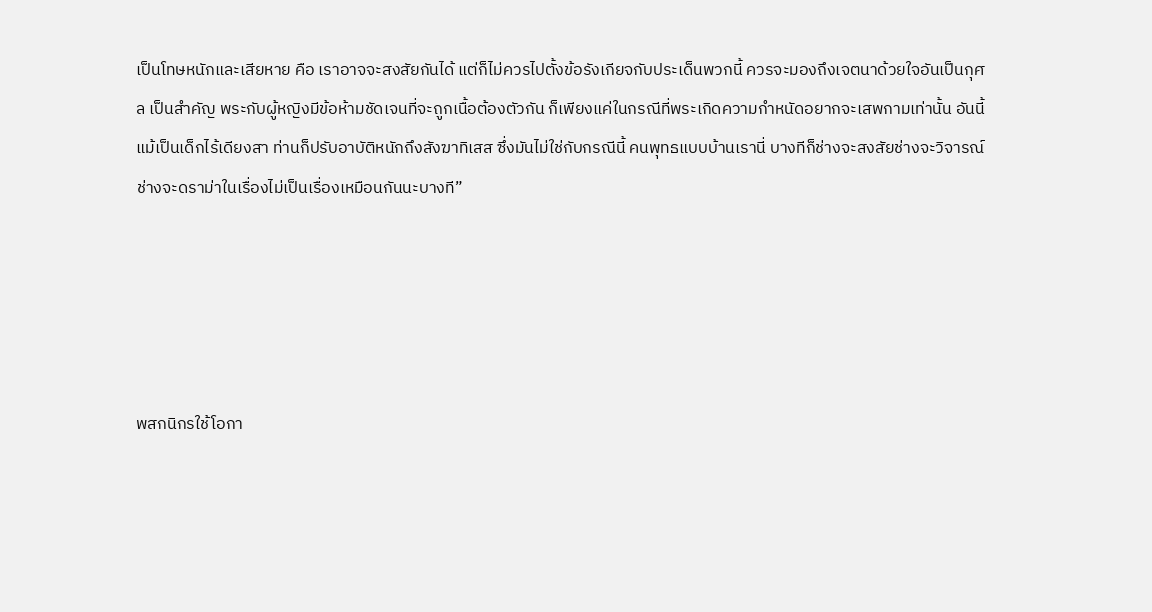เป็นโทษหนักและเสียหาย คือ เราอาจจะสงสัยกันได้ แต่ก็ไม่ควรไปตั้งข้อรังเกียจกับประเด็นพวกนี้ ควรจะมองถึงเจตนาด้วยใจอันเป็นกุศล เป็นสำคัญ พระกับผู้หญิงมีข้อห้ามชัดเจนที่จะถูกเนื้อต้องตัวกัน ก็เพียงแค่ในกรณีที่พระเกิดความกำหนัดอยากจะเสพกามเท่านั้น อันนี้แม้เป็นเด็กไร้เดียงสา ท่านก็ปรับอาบัติหนักถึงสังฆาทิเสส ซึ่งมันไม่ใช่กับกรณีนี้ คนพุทธแบบบ้านเรานี่ บางทีก็ช่างจะสงสัยช่างจะวิจารณ์ช่างจะดราม่าในเรื่องไม่เป็นเรื่องเหมือนกันนะบางที”





พสกนิกรใช้โอกา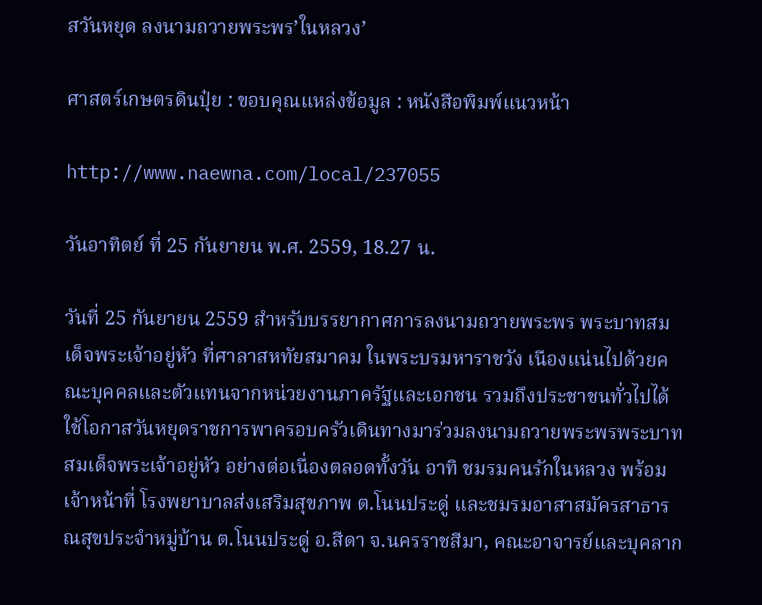สวันหยุด ลงนามถวายพระพร’ในหลวง’

ศาสตร์เกษตรดินปุ๋ย : ขอบคุณแหล่งข้อมูล : หนังสือพิมพ์แนวหน้า

http://www.naewna.com/local/237055

วันอาทิตย์ ที่ 25 กันยายน พ.ศ. 2559, 18.27 น.

วันที่ 25 กันยายน 2559 สำหรับบรรยากาศการลงนามถวายพระพร พระบาทสมเด็จพระเจ้าอยู่หัว ที่ศาลาสหทัยสมาคม ในพระบรมหาราชวัง เนืองแน่นไปด้วยคณะบุคคลและตัวแทนจากหน่วยงานภาครัฐและเอกชน รวมถึงประชาชนทั่วไปได้ใช้โอกาสวันหยุดราชการพาครอบครัวเดินทางมาร่วมลงนามถวายพระพรพระบาทสมเด็จพระเจ้าอยู่หัว อย่างต่อเนื่องตลอดทั้งวัน อาทิ ชมรมคนรักในหลวง พร้อมเจ้าหน้าที่ โรงพยาบาลส่งเสริมสุขภาพ ต.โนนประดู่ และชมรมอาสาสมัครสาธารณสุขประจำหมู่บ้าน ต.โนนประดู่ อ.สีดา จ.นครราชสีมา, คณะอาจารย์และบุคลาก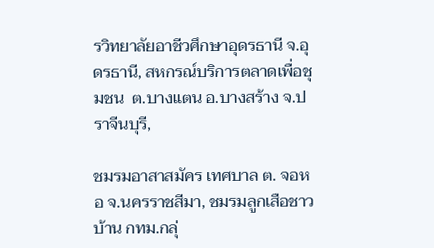รวิทยาลัยอาชีวศึกษาอุดรธานี จ.อุดรธานี, สหกรณ์บริการตลาดเพื่อชุมชน  ต.บางแตน อ.บางสร้าง จ.ปราจีนบุรี,

ชมรมอาสาสมัคร เทศบาล ต. จอหอ จ.นครราชสีมา, ชมรมลูกเสือชาวบ้าน กทม.กลุ่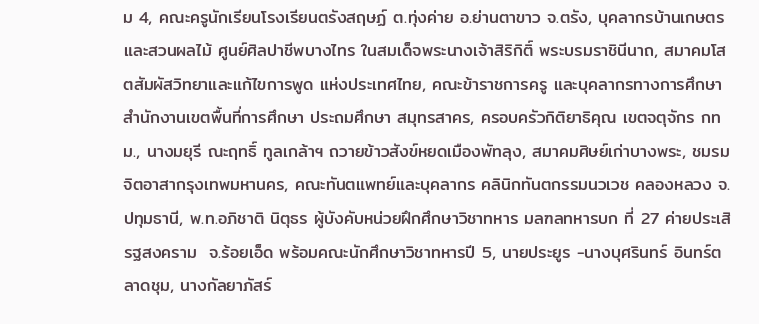ม 4, คณะครูนักเรียนโรงเรียนตรังสฤษฏ์ ต.ทุ่งค่าย อ.ย่านตาขาว จ.ตรัง, บุคลากรบ้านเกษตร และสวนผลไม้ ศูนย์ศิลปาชีพบางไทร ในสมเด็จพระนางเจ้าสิริกิติ์ พระบรมราชินีนาถ, สมาคมโสตสัมผัสวิทยาและแก้ไขการพูด แห่งประเทศไทย, คณะข้าราชการครู และบุคลากรทางการศึกษา สำนักงานเขตพื้นที่การศึกษา ประถมศึกษา สมุทรสาคร, ครอบครัวกิติยาธิคุณ เขตจตุจักร กทม., นางมยุรี ณะฤทธิ์ ทูลเกล้าฯ ถวายข้าวสังข์หยดเมืองพัทลุง, สมาคมศิษย์เก่าบางพระ, ชมรมจิตอาสากรุงเทพมหานคร, คณะทันตแพทย์และบุคลากร คลินิกทันตกรรมนวเวช คลองหลวง จ.ปทุมธานี, พ.ท.อภิชาติ นิตุธร ผู้บังคับหน่วยฝึกศึกษาวิชาทหาร มลฑลทหารบก ที่ 27 ค่ายประเสิรฐสงคราม  จ.ร้อยเอ็ด พร้อมคณะนักศึกษาวิชาทหารปี 5, นายประยูร -นางบุศรินทร์ อินทร์ตลาดชุม, นางกัลยาภัสร์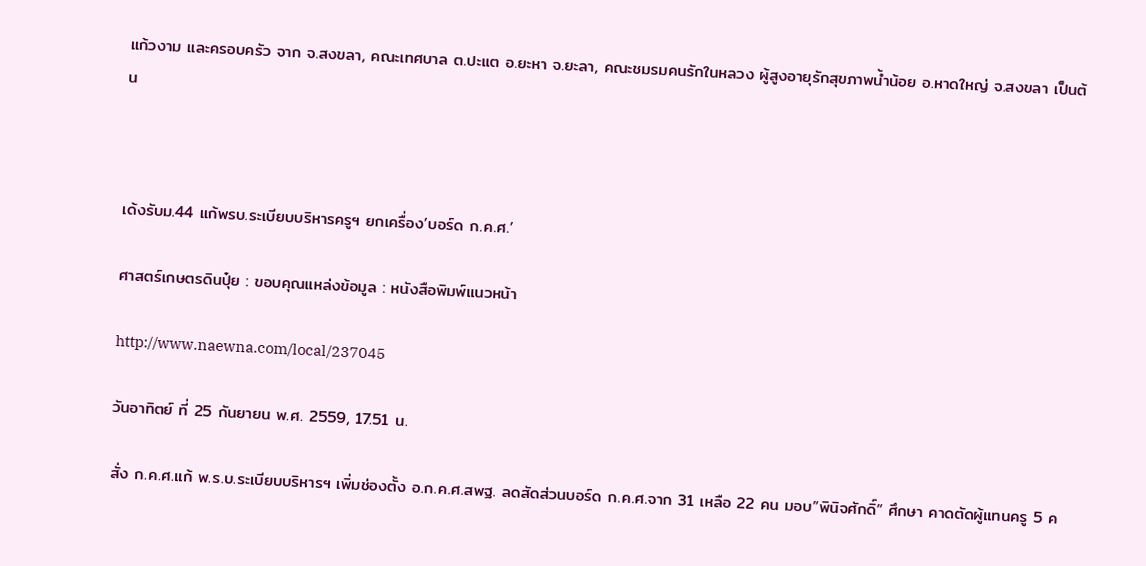แก้วงาม และครอบครัว จาก จ.สงขลา, คณะเทศบาล ต.ปะแต อ.ยะหา จ.ยะลา, คณะชมรมคนรักในหลวง ผู้สูงอายุรักสุขภาพน้ำน้อย อ.หาดใหญ่ จ.สงขลา เป็นต้น



เด้งรับม.44 แก้พรบ.ระเบียบบริหารครูฯ ยกเครื่อง’บอร์ด ก.ค.ศ.’

ศาสตร์เกษตรดินปุ๋ย : ขอบคุณแหล่งข้อมูล : หนังสือพิมพ์แนวหน้า

http://www.naewna.com/local/237045

วันอาทิตย์ ที่ 25 กันยายน พ.ศ. 2559, 17.51 น.

สั่ง ก.ค.ศ.แก้ พ.ร.บ.ระเบียบบริหารฯ เพิ่มช่องตั้ง อ.ก.ค.ศ.สพฐ. ลดสัดส่วนบอร์ด ก.ค.ศ.จาก 31 เหลือ 22 คน มอบ”พินิจศักดิ์” ศึกษา คาดตัดผู้แทนครู 5 ค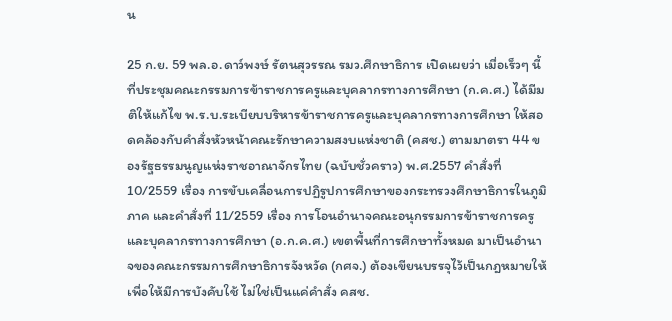น

25 ก.ย. 59 พล.อ.ดาว์พงษ์ รัตนสุวรรณ รมว.ศึกษาธิการ เปิดเผยว่า เมื่อเร็วๆ นี้ ที่ประชุมคณะกรรมการข้าราชการครูและบุคลากรทางการศึกษา (ก.ค.ศ.) ได้มีมติให้แก้ไข พ.ร.บ.ระเบียบบริหารข้าราชการครูและบุคลากรทางการศึกษา ให้สอดคล้องกับคำสั่งหัวหน้าคณะรักษาความสงบแห่งชาติ (คสช.) ตามมาตรา 44 ของรัฐธรรมนูญแห่งราชอาณาจักรไทย (ฉบับชั่วคราว) พ.ศ.2557 คำสั่งที่ 10/2559 เรื่อง การขับเคลื่อนการปฏิรูปการศึกษาของกระทรวงศึกษาธิการในภูมิภาค และคำสั่งที่ 11/2559 เรื่อง การโอนอำนาจคณะอนุกรรมการข้าราชการครูและบุคลากรทางการศึกษา (อ.ก.ค.ศ.) เขตพื้นที่การศึกษาทั้งหมด มาเป็นอำนาจของคณะกรรมการศึกษาธิการจังหวัด (กศจ.) ต้องเขียนบรรจุไว้เป็นกฎหมายให้ เพื่อให้มีการบังคับใช้ ไม่ใช่เป็นแค่คำสั่ง คสช.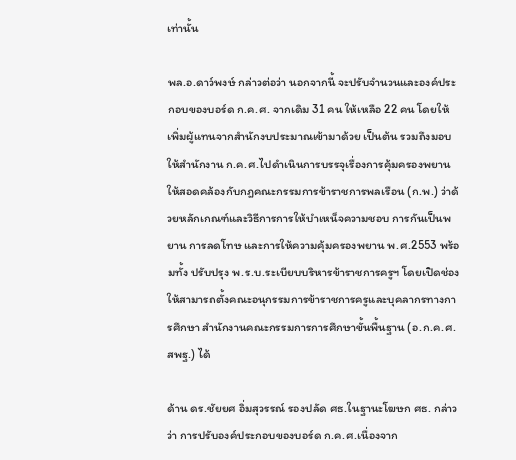เท่านั้น

พล.อ.ดาว์พงษ์ กล่าวต่อว่า นอกจากนี้ จะปรับจำนวนและองค์ประกอบของบอร์ด ก.ค.ศ. จากเดิม 31 คน ให้เหลือ 22 คน โดยให้เพิ่มผู้แทนจากสำนักงบประมาณเข้ามาด้วย เป็นต้น รวมถึงมอบให้สำนักงาน ก.ค.ศ.ไปดำเนินการบรรจุเรื่องการคุ้มครองพยาน ให้สอดคล้องกับกฎคณะกรรมการข้าราชการพลเรือน (ก.พ.) ว่าด้วยหลักเกณฑ์และวิธีการการให้บำเหน็จความชอบ การกันเป็นพยาน การลดโทษ และการให้ความคุ้มครองพยาน พ.ศ.2553 พร้อมทั้ง ปรับปรุง พ.ร.บ.ระเบียบบริหารข้าราชการครูฯ โดยเปิดช่องให้สามารถตั้งคณะอนุกรรมการข้าราชการครูและบุคลากรทางการศึกษา สำนักงานคณะกรรมการการศึกษาขั้นพื้นฐาน (อ.ก.ค.ศ.สพฐ.) ได้

ด้าน ดร.ชัยยศ อิ่มสุวรรณ์ รองปลัด ศธ.ในฐานะโฆษก ศธ. กล่าวว่า การปรับองค์ประกอบของบอร์ด ก.ค.ศ.เนื่องจาก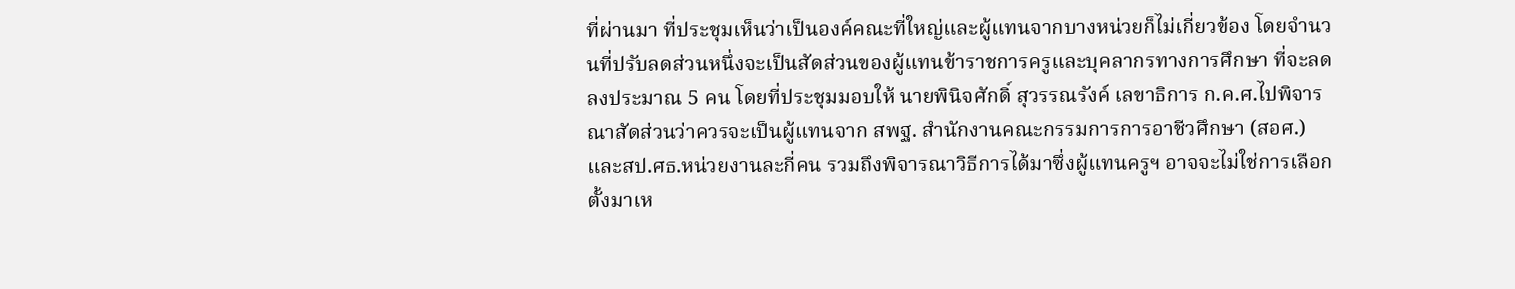ที่ผ่านมา ที่ประชุมเห็นว่าเป็นองค์คณะที่ใหญ่และผู้แทนจากบางหน่วยก็ไม่เกี่ยวข้อง โดยจำนวนที่ปรับลดส่วนหนึ่งจะเป็นสัดส่วนของผู้แทนข้าราชการครูและบุคลากรทางการศึกษา ที่จะลดลงประมาณ 5 คน โดยที่ประชุมมอบให้ นายพินิจศักดิ์ สุวรรณรังค์ เลขาธิการ ก.ค.ศ.ไปพิจารณาสัดส่วนว่าควรจะเป็นผู้แทนจาก สพฐ. สำนักงานคณะกรรมการการอาชีวศึกษา (สอศ.) และสป.ศธ.หน่วยงานละกี่คน รวมถึงพิจารณาวิธีการได้มาซึ่งผู้แทนครูฯ อาจจะไม่ใช่การเลือกตั้งมาเห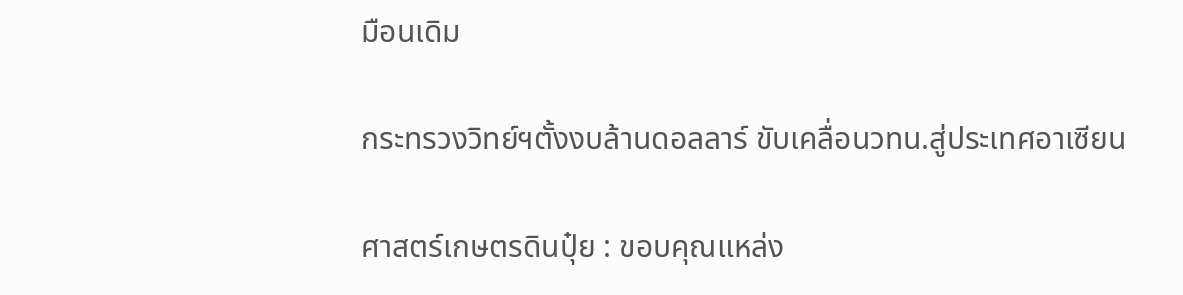มือนเดิม

กระทรวงวิทย์ฯตั้งงบล้านดอลลาร์ ขับเคลื่อนวทน.สู่ประเทศอาเซียน

ศาสตร์เกษตรดินปุ๋ย : ขอบคุณแหล่ง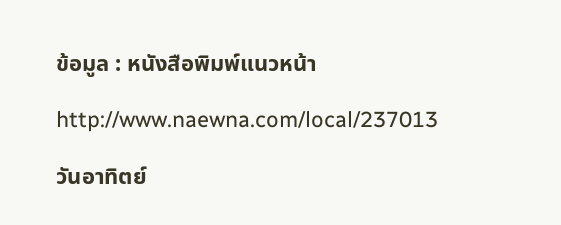ข้อมูล : หนังสือพิมพ์แนวหน้า

http://www.naewna.com/local/237013

วันอาทิตย์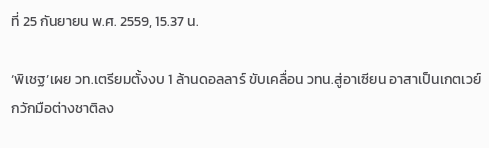ที่ 25 กันยายน พ.ศ. 2559, 15.37 น.

‘พิเชฐ’เผย วท.เตรียมตั้งงบ 1 ล้านดอลลาร์ ขับเคลื่อน วทน.สู่อาเซียน อาสาเป็นเกตเวย์กวักมือต่างชาติลง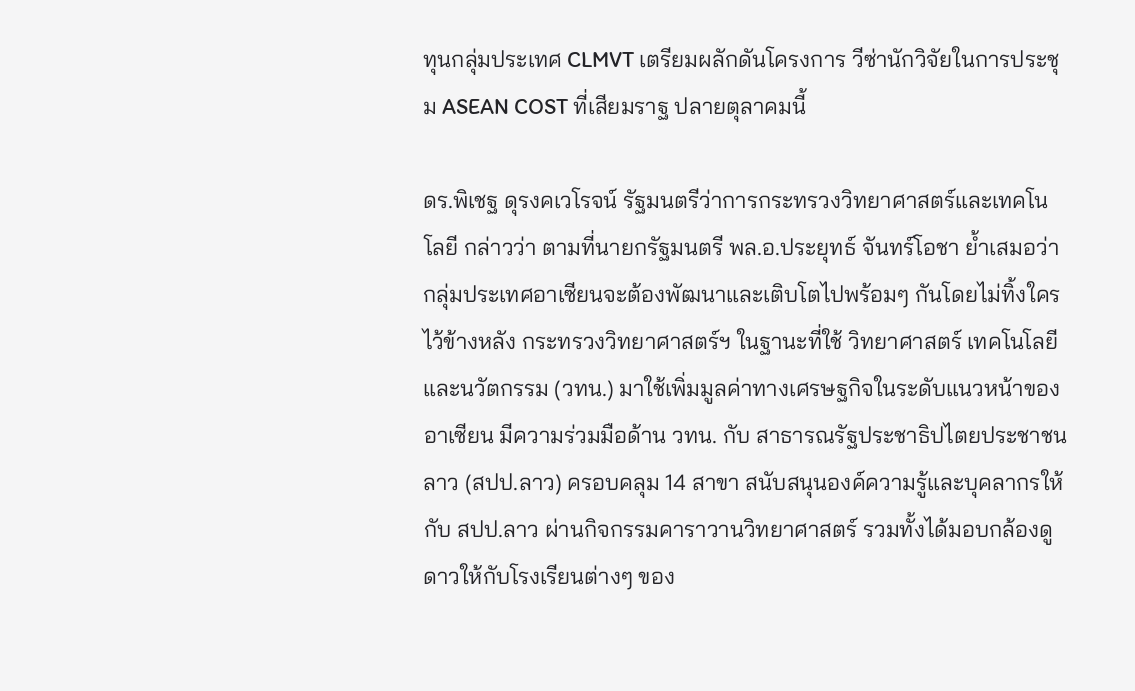ทุนกลุ่มประเทศ CLMVT เตรียมผลักดันโครงการ วีซ่านักวิจัยในการประชุม ASEAN COST ที่เสียมราฐ ปลายตุลาคมนี้

ดร.พิเชฐ ดุรงคเวโรจน์ รัฐมนตรีว่าการกระทรวงวิทยาศาสตร์และเทคโนโลยี กล่าวว่า ตามที่นายกรัฐมนตรี พล.อ.ประยุทธ์ จันทร์โอชา ย้ำเสมอว่า กลุ่มประเทศอาเซียนจะต้องพัฒนาและเติบโตไปพร้อมๆ กันโดยไม่ทิ้งใครไว้ข้างหลัง กระทรวงวิทยาศาสตร์ฯ ในฐานะที่ใช้ วิทยาศาสตร์ เทคโนโลยี และนวัตกรรม (วทน.) มาใช้เพิ่มมูลค่าทางเศรษฐกิจในระดับแนวหน้าของอาเซียน มีความร่วมมือด้าน วทน. กับ สาธารณรัฐประชาธิปไตยประชาชนลาว (สปป.ลาว) ครอบคลุม 14 สาขา สนับสนุนองค์ความรู้และบุคลากรให้กับ สปป.ลาว ผ่านกิจกรรมคาราวานวิทยาศาสตร์ รวมทั้งได้มอบกล้องดูดาวให้กับโรงเรียนต่างๆ ของ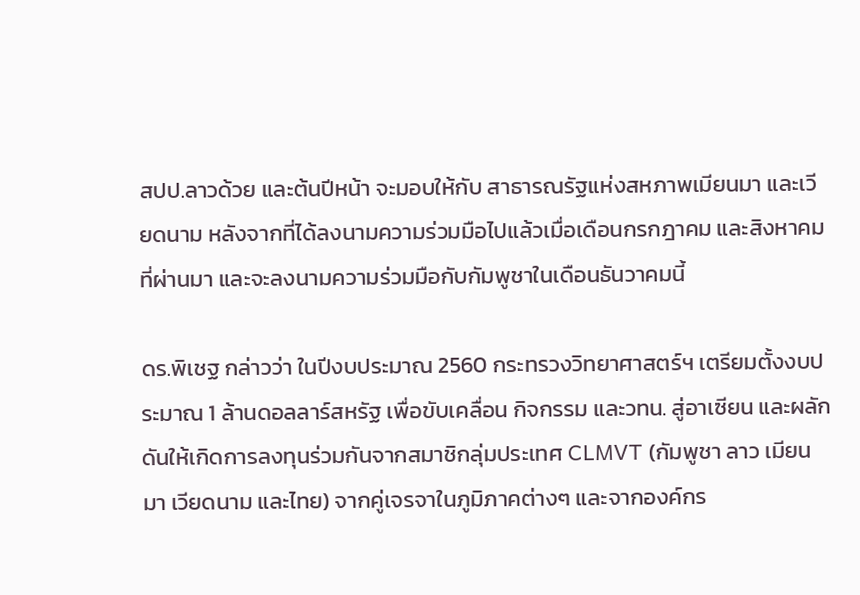สปป.ลาวด้วย และต้นปีหน้า จะมอบให้กับ สาธารณรัฐแห่งสหภาพเมียนมา และเวียดนาม หลังจากที่ได้ลงนามความร่วมมือไปแล้วเมื่อเดือนกรกฎาคม และสิงหาคม ที่ผ่านมา และจะลงนามความร่วมมือกับกัมพูชาในเดือนธันวาคมนี้

ดร.พิเชฐ กล่าวว่า ในปีงบประมาณ 2560 กระทรวงวิทยาศาสตร์ฯ เตรียมตั้งงบประมาณ 1 ล้านดอลลาร์สหรัฐ เพื่อขับเคลื่อน กิจกรรม และวทน. สู่อาเซียน และผลักดันให้เกิดการลงทุนร่วมกันจากสมาชิกลุ่มประเทศ CLMVT (กัมพูชา ลาว เมียนมา เวียดนาม และไทย) จากคู่เจรจาในภูมิภาคต่างๆ และจากองค์กร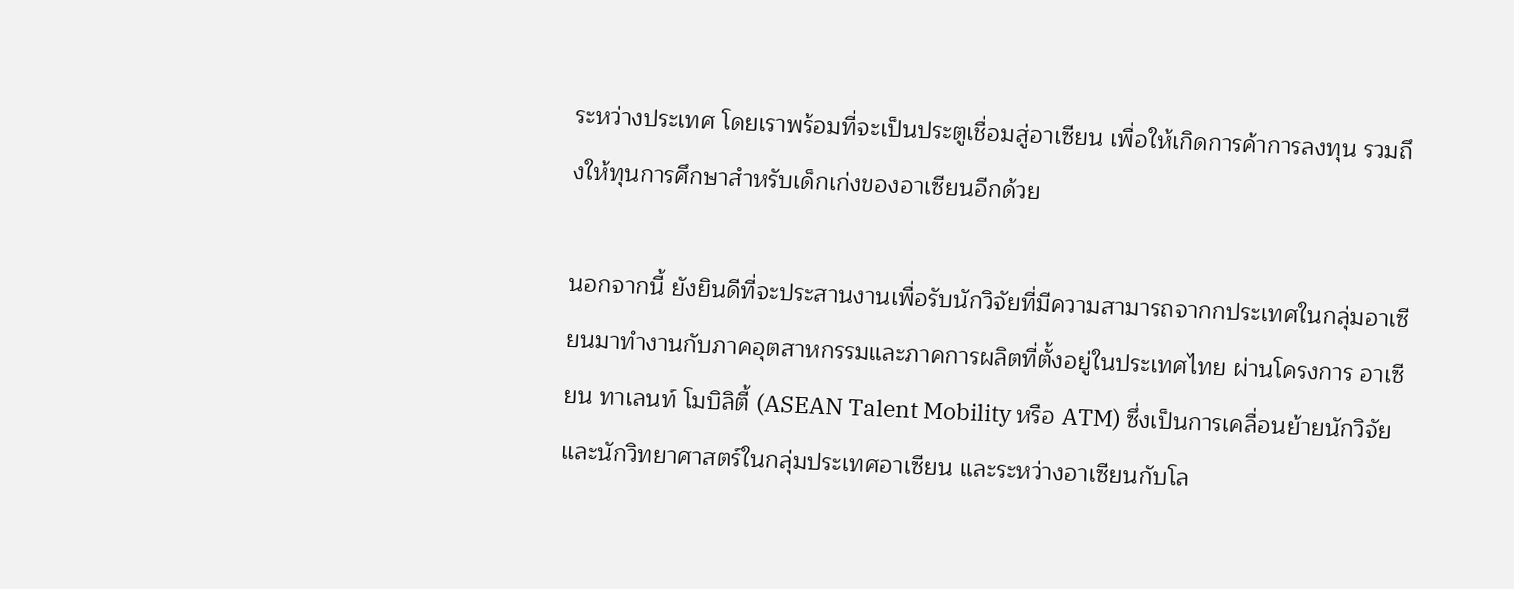ระหว่างประเทศ โดยเราพร้อมที่จะเป็นประตูเชื่อมสู่อาเซียน เพื่อให้เกิดการค้าการลงทุน รวมถึงให้ทุนการศึกษาสำหรับเด็กเก่งของอาเซียนอีกด้วย

นอกจากนี้ ยังยินดีที่จะประสานงานเพื่อรับนักวิจัยที่มีความสามารถจากกประเทศในกลุ่มอาเซียนมาทำงานกับภาคอุตสาหกรรมและภาคการผลิตที่ตั้งอยู่ในประเทศไทย ผ่านโครงการ อาเซียน ทาเลนท์ โมบิลิตี้ (ASEAN Talent Mobility หรือ ATM) ซึ่งเป็นการเคลื่อนย้ายนักวิจัยและนักวิทยาศาสตร์ในกลุ่มประเทศอาเซียน และระหว่างอาเซียนกับโล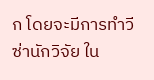ก โดยจะมีการทำวีซ่านักวิจัย ใน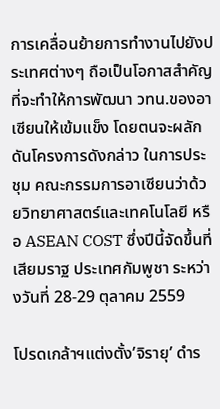การเคลื่อนย้ายการทำงานไปยังประเทศต่างๆ ถือเป็นโอกาสสำคัญที่จะทำให้การพัฒนา วทน.ของอาเซียนให้เข้มแข็ง โดยตนจะผลักดันโครงการดังกล่าว ในการประชุม คณะกรรมการอาเซียนว่าด้วยวิทยาศาสตร์และเทคโนโลยี หรือ ASEAN COST ซึ่งปีนี้จัดขึ้นที่ เสียมราฐ ประเทศกัมพูชา ระหว่างวันที่ 28-29 ตุลาคม 2559

โปรดเกล้าฯแต่งตั้ง’จิรายุ’ ดำร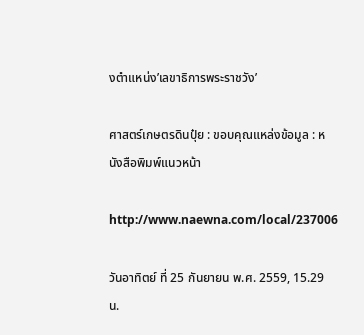งตำแหน่ง’เลขาธิการพระราชวัง’

ศาสตร์เกษตรดินปุ๋ย : ขอบคุณแหล่งข้อมูล : หนังสือพิมพ์แนวหน้า

http://www.naewna.com/local/237006

วันอาทิตย์ ที่ 25 กันยายน พ.ศ. 2559, 15.29 น.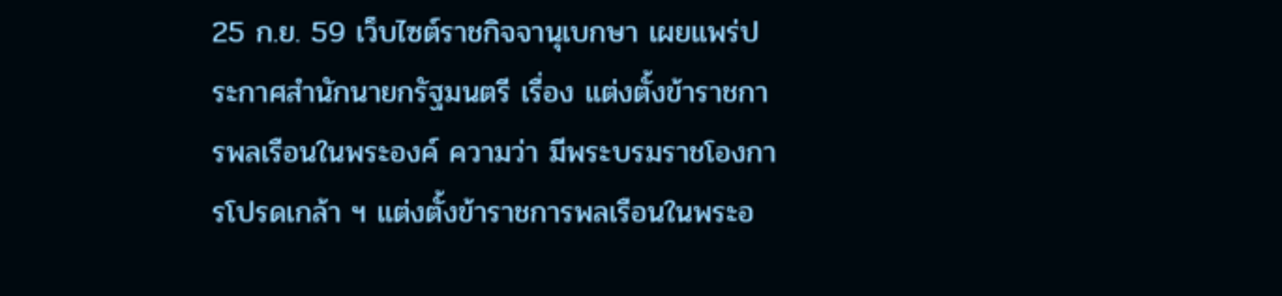25 ก.ย. 59 เว็บไซต์ราชกิจจานุเบกษา เผยแพร่ประกาศสำนักนายกรัฐมนตรี เรื่อง แต่งตั้งข้าราชการพลเรือนในพระองค์ ความว่า มีพระบรมราชโองการโปรดเกล้า ฯ แต่งตั้งข้าราชการพลเรือนในพระอ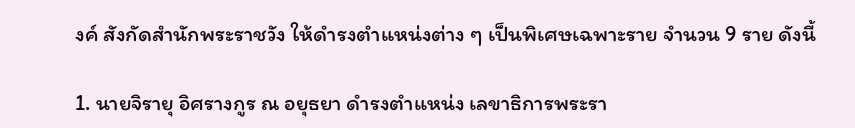งค์ สังกัดสำนักพระราชวัง ให้ดำรงตำแหน่งต่าง ๆ เป็นพิเศษเฉพาะราย จำนวน 9 ราย ดังนี้

1. นายจิรายุ อิศรางกูร ณ อยุธยา ดำรงตำแหน่ง เลขาธิการพระรา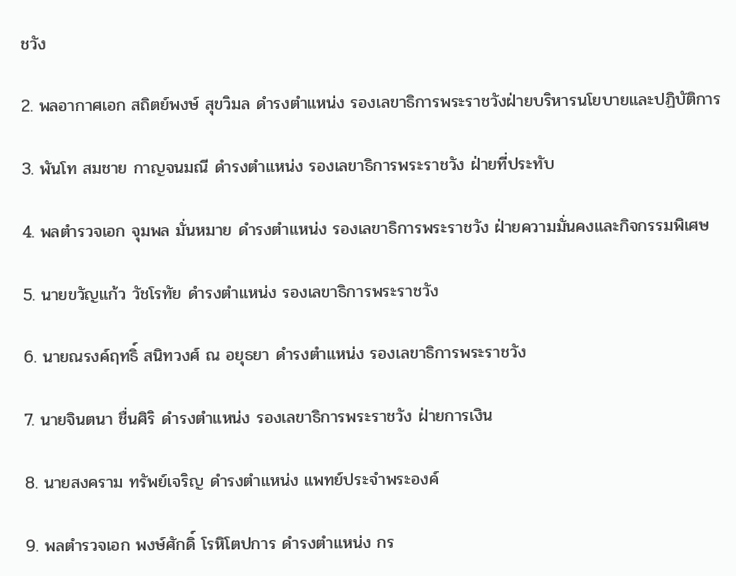ชวัง

2. พลอากาศเอก สถิตย์พงษ์ สุขวิมล ดำรงตำแหน่ง รองเลขาธิการพระราชวังฝ่ายบริหารนโยบายและปฏิบัติการ

3. พันโท สมชาย กาญจนมณี ดำรงตำแหน่ง รองเลขาธิการพระราชวัง ฝ่ายที่ประทับ

4. พลตำรวจเอก จุมพล มั่นหมาย ดำรงตำแหน่ง รองเลขาธิการพระราชวัง ฝ่ายความมั่นคงและกิจกรรมพิเศษ

5. นายขวัญแก้ว วัชโรทัย ดำรงตำแหน่ง รองเลขาธิการพระราชวัง

6. นายณรงค์ฤทธิ์ สนิทวงศ์ ณ อยุธยา ดำรงตำแหน่ง รองเลขาธิการพระราชวัง

7. นายจินตนา ชื่นศิริ ดำรงตำแหน่ง รองเลขาธิการพระราชวัง ฝ่ายการเงิน

8. นายสงคราม ทรัพย์เจริญ ดำรงตำแหน่ง แพทย์ประจำพระองค์

9. พลตำรวจเอก พงษ์ศักดิ์ โรหิโตปการ ดำรงตำแหน่ง กร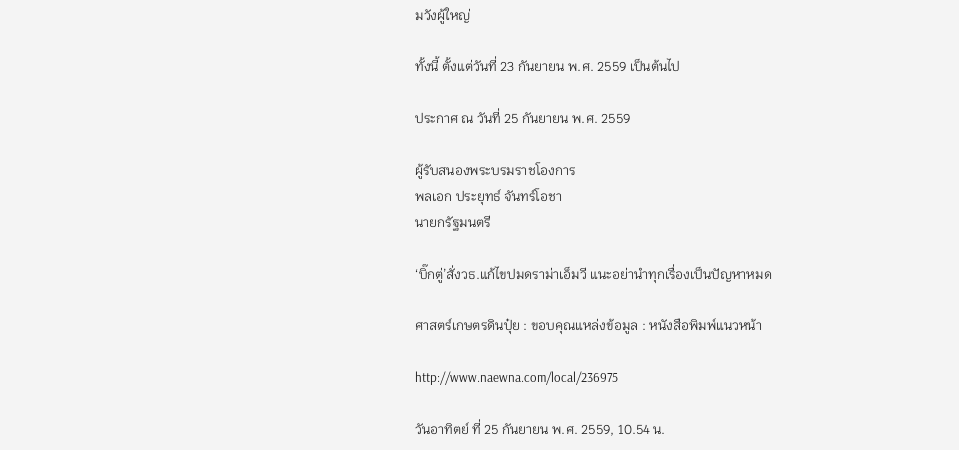มวังผู้ใหญ่

ทั้งนี้ ตั้งแต่วันที่ 23 กันยายน พ.ศ. 2559 เป็นต้นไป

ประกาศ ณ วันที่ 25 กันยายน พ.ศ. 2559

ผู้รับสนองพระบรมราชโองการ
พลเอก ประยุทธ์ จันทร์โอชา
นายกรัฐมนตรี

‘บิ๊กตู่’สั่งวธ.แก้ไขปมดราม่าเอ็มวี แนะอย่านำทุกเรื่องเป็นปัญหาหมด

ศาสตร์เกษตรดินปุ๋ย : ขอบคุณแหล่งข้อมูล : หนังสือพิมพ์แนวหน้า

http://www.naewna.com/local/236975

วันอาทิตย์ ที่ 25 กันยายน พ.ศ. 2559, 10.54 น.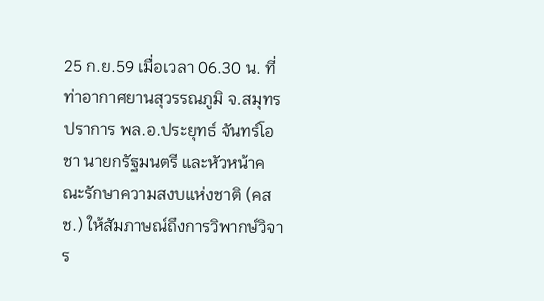25 ก.ย.59 เมื่อเวลา 06.30 น. ที่ท่าอากาศยานสุวรรณภูมิ จ.สมุทรปราการ พล.อ.ประยุทธ์ จันทร์โอชา นายกรัฐมนตรี และหัวหน้าคณะรักษาความสงบแห่งชาติ (คสช.) ให้สัมภาษณ์ถึงการวิพากษ์วิจาร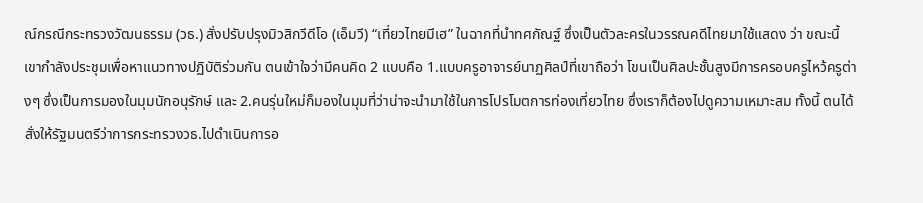ณ์กรณีกระทรวงวัฒนธรรม (วธ.) สั่งปรับปรุงมิวสิกวีดีโอ (เอ็มวี) “เที่ยวไทยมีเฮ” ในฉากที่นำทศกัณฐ์ ซึ่งเป็นตัวละครในวรรณคดีไทยมาใช้แสดง ว่า ขณะนี้เขากำลังประชุมเพื่อหาแนวทางปฏิบัติร่วมกัน ตนเข้าใจว่ามีคนคิด 2 แบบคือ 1.แบบครูอาจารย์นาฏศิลป์ที่เขาถือว่า โขนเป็นศิลปะชั้นสูงมีการครอบครูไหว้ครูต่างๆ ซึ่งเป็นการมองในมุมนักอนุรักษ์ และ 2.คนรุ่นใหม่ก็มองในมุมที่ว่าน่าจะนำมาใช้ในการโปรโมตการท่องเที่ยวไทย ซึ่งเราก็ต้องไปดูความเหมาะสม ทั้งนี้ ตนได้สั่งให้รัฐมนตรีว่าการกระทรวงวธ.ไปดำเนินการอ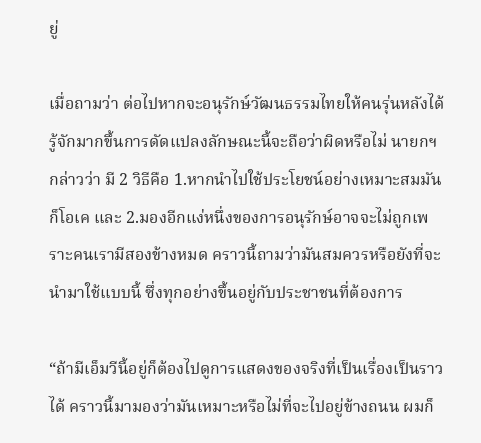ยู่

เมื่อถามว่า ต่อไปหากจะอนุรักษ์วัฒนธรรมไทยให้คนรุ่นหลังได้รู้จักมากขึ้นการดัดแปลงลักษณะนี้จะถือว่าผิดหรือไม่ นายกฯ กล่าวว่า มี 2 วิธีคือ 1.หากนำไปใช้ประโยชน์อย่างเหมาะสมมันก็โอเค และ 2.มองอีกแง่หนึ่งของการอนุรักษ์อาจจะไม่ถูกเพราะคนเรามีสองข้างหมด คราวนี้ถามว่ามันสมควรหรือยังที่จะนำมาใช้แบบนี้ ซึ่งทุกอย่างขึ้นอยู่กับประชาชนที่ต้องการ

“ถ้ามีเอ็มวีนี้อยู่ก็ต้องไปดูการแสดงของจริงที่เป็นเรื่องเป็นราวได้ คราวนี้มามองว่ามันเหมาะหรือไม่ที่จะไปอยู่ข้างถนน ผมก็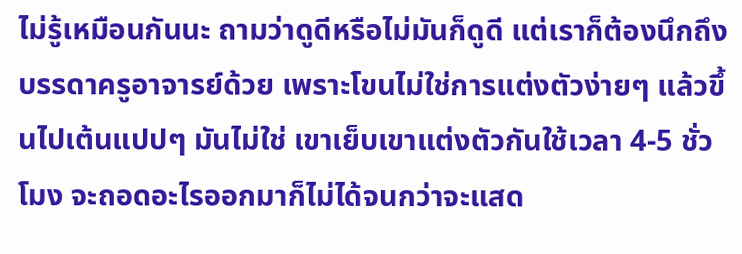ไม่รู้เหมือนกันนะ ถามว่าดูดีหรือไม่มันก็ดูดี แต่เราก็ต้องนึกถึงบรรดาครูอาจารย์ด้วย เพราะโขนไม่ใช่การแต่งตัวง่ายๆ แล้วขึ้นไปเต้นแปปๆ มันไม่ใช่ เขาเย็บเขาแต่งตัวกันใช้เวลา 4-5 ชั่วโมง จะถอดอะไรออกมาก็ไม่ได้จนกว่าจะแสด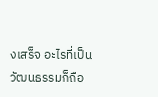งเสร็จ อะไรที่เป็นวัฒนธรรมก็ถือ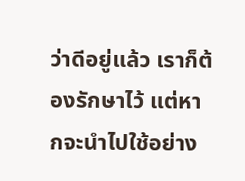ว่าดีอยู่แล้ว เราก็ต้องรักษาไว้ แต่หากจะนำไปใช้อย่าง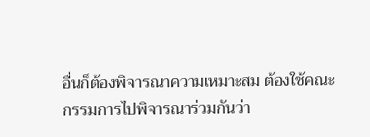อื่นก็ต้องพิจารณาความเหมาะสม ต้องใช้คณะกรรมการไปพิจารณาร่วมกันว่า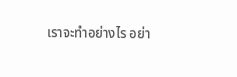เราจะทำอย่างไร อย่า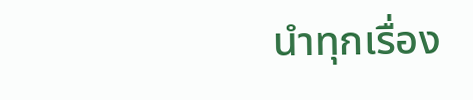นำทุกเรื่อง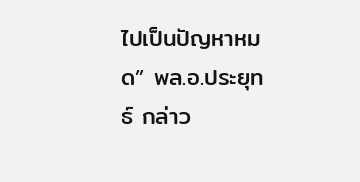ไปเป็นปัญหาหมด” พล.อ.ประยุทธ์ กล่าว